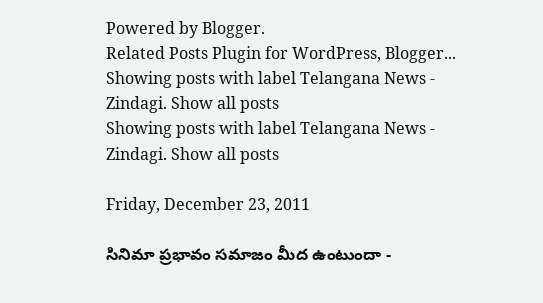Powered by Blogger.
Related Posts Plugin for WordPress, Blogger...
Showing posts with label Telangana News - Zindagi. Show all posts
Showing posts with label Telangana News - Zindagi. Show all posts

Friday, December 23, 2011

సినిమా ప్రభావం సమాజం మీద ఉంటుందా -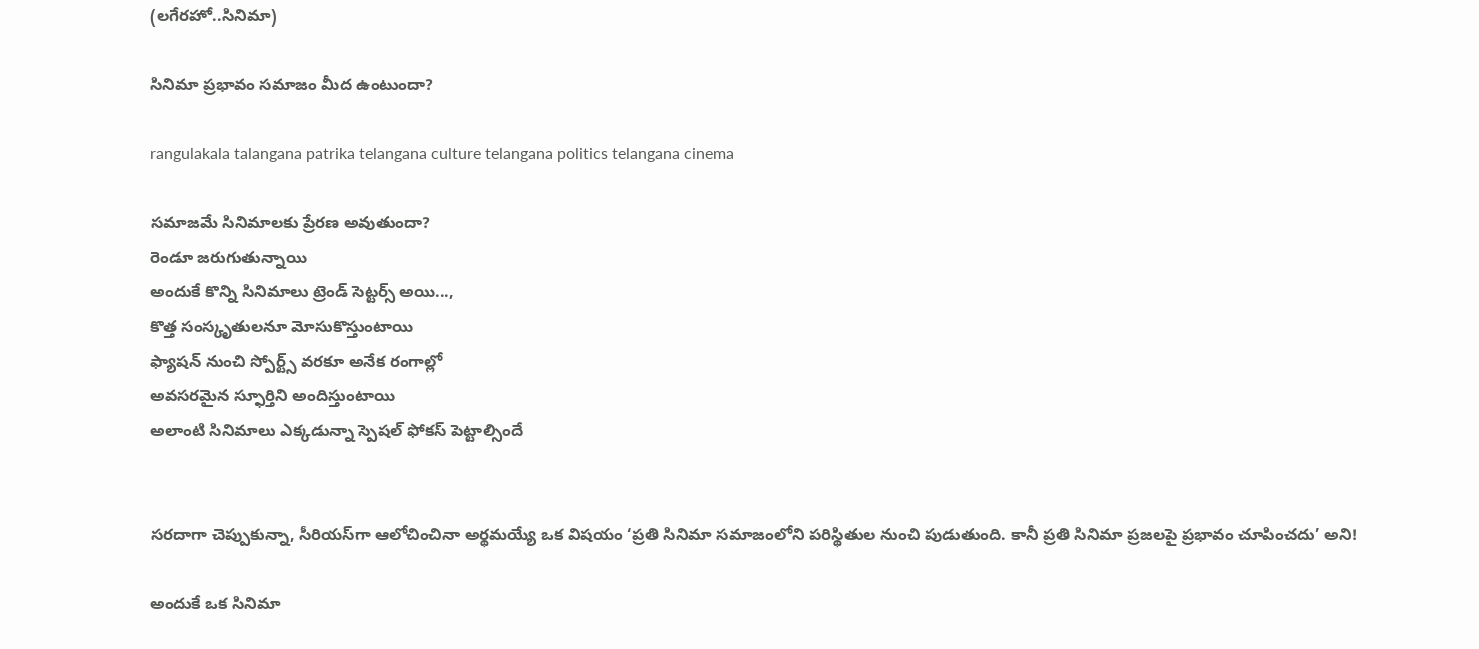(లగేరహో..సినిమా)

సినిమా ప్రభావం సమాజం మీద ఉంటుందా?

rangulakala talangana patrika telangana culture telangana politics telangana cinema

సమాజమే సినిమాలకు ప్రేరణ అవుతుందా?
రెండూ జరుగుతున్నాయి
అందుకే కొన్ని సినిమాలు ట్రెండ్ సెట్టర్స్ అయి...,
కొత్త సంస్కృతులనూ మోసుకొస్తుంటాయి
ఫ్యాషన్ నుంచి స్పోర్ట్స్ వరకూ అనేక రంగాల్లో
అవసరమైన స్ఫూర్తిని అందిస్తుంటాయి
అలాంటి సినిమాలు ఎక్కడున్నా స్పెషల్ ఫోకస్ పెట్టాల్సిందే


సరదాగా చెప్పుకున్నా, సీరియస్‌గా ఆలోచించినా అర్థమయ్యే ఒక విషయం ‘ప్రతి సినిమా సమాజంలోని పరిస్థితుల నుంచి పుడుతుంది. కానీ ప్రతి సినిమా ప్రజలపై ప్రభావం చూపించదు’ అని!

అందుకే ఒక సినిమా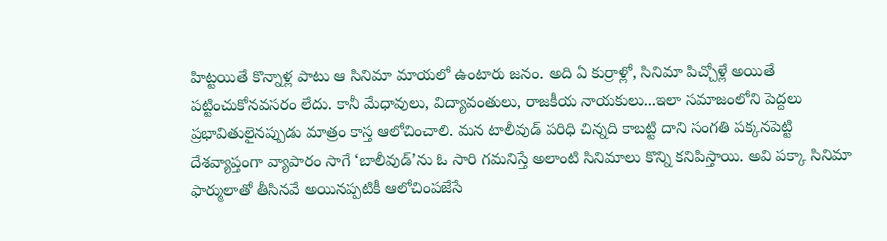హిట్టయితే కొన్నాళ్ల పాటు ఆ సినిమా మాయలో ఉంటారు జనం. అది ఏ కుర్రాళ్లో, సినిమా పిచ్చోళ్లే అయితే పట్టించుకోనవసరం లేదు. కానీ మేధావులు, విద్యావంతులు, రాజకీయ నాయకులు...ఇలా సమాజంలోని పెద్దలు ప్రభావితులైనప్పుడు మాత్రం కాస్త ఆలోచించాలి. మన టాలీవుడ్ పరిధి చిన్నది కాబట్టి దాని సంగతి పక్కనపెట్టి దేశవ్యాప్తంగా వ్యాపారం సాగే ‘బాలీవుడ్’ను ఓ సారి గమనిస్తే అలాంటి సినిమాలు కొన్ని కనిపిస్తాయి. అవి పక్కా సినిమా ఫార్ములాతో తీసినవే అయినప్పటికీ ఆలోచింపజేసే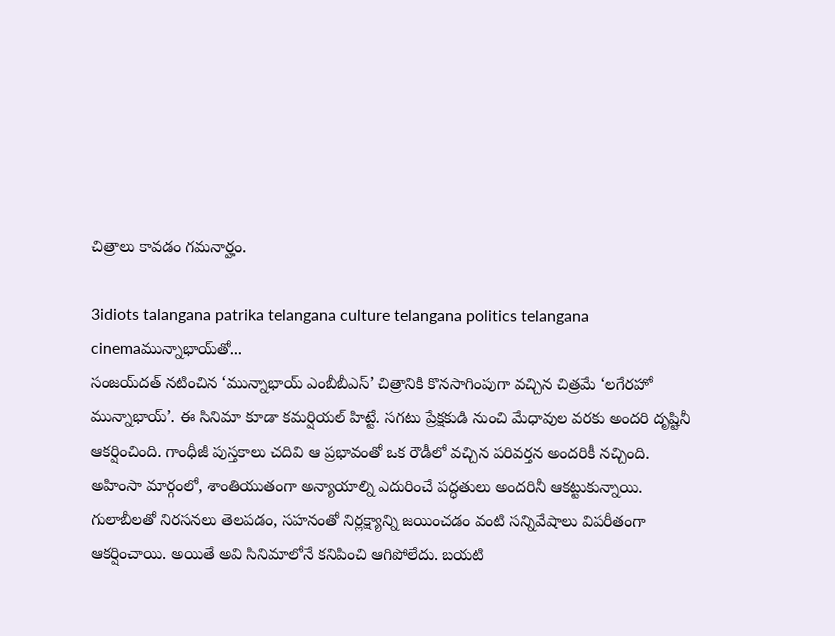చిత్రాలు కావడం గమనార్హం.

3idiots talangana patrika telangana culture telangana politics telangana cinemaమున్నాభాయ్‌తో...
సంజయ్‌దత్ నటించిన ‘మున్నాభాయ్ ఎంబీబీఎస్’ చిత్రానికి కొనసాగింపుగా వచ్చిన చిత్రమే ‘లగేరహో మున్నాభాయ్’. ఈ సినిమా కూడా కమర్షియల్ హిట్టే. సగటు ప్రేక్షకుడి నుంచి మేధావుల వరకు అందరి దృష్టినీ ఆకర్షించింది. గాంధీజీ పుస్తకాలు చదివి ఆ ప్రభావంతో ఒక రౌడీలో వచ్చిన పరివర్తన అందరికీ నచ్చింది. అహింసా మార్గంలో, శాంతియుతంగా అన్యాయాల్ని ఎదురించే పద్ధతులు అందరినీ ఆకట్టుకున్నాయి. గులాబీలతో నిరసనలు తెలపడం, సహనంతో నిర్లక్ష్యాన్ని జయించడం వంటి సన్నివేషాలు విపరీతంగా ఆకర్షించాయి. అయితే అవి సినిమాలోనే కనిపించి ఆగిపోలేదు. బయటి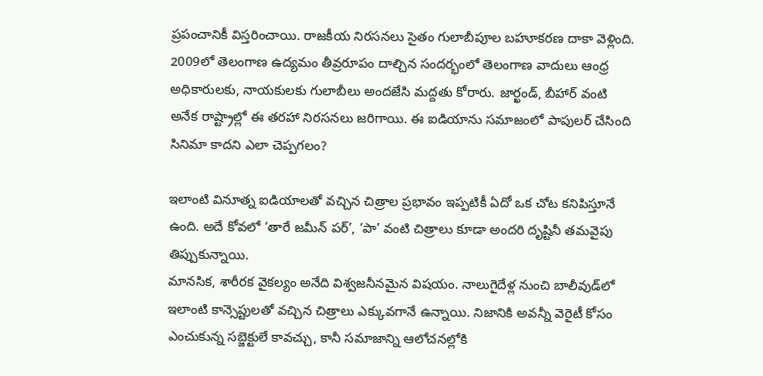ప్రపంచానికీ విస్తరించాయి. రాజకీయ నిరసనలు సైతం గులాబీపూల బహూకరణ దాకా వెళ్లింది. 2009లో తెలంగాణ ఉద్యమం తీవ్రరూపం దాల్చిన సందర్భంలో తెలంగాణ వాదులు ఆంధ్ర అధికారులకు, నాయకులకు గులాబీలు అందజేసి మద్దతు కోరారు. జార్ఖండ్, బీహార్ వంటి అనేక రాష్ట్రాల్లో ఈ తరహా నిరసనలు జరిగాయి. ఈ ఐడియాను సమాజంలో పాపులర్ చేసింది సినిమా కాదని ఎలా చెప్పగలం?

ఇలాంటి వినూత్న ఐడియాలతో వచ్చిన చిత్రాల ప్రభావం ఇప్పటికీ ఏదో ఒక చోట కనిపిస్తూనే ఉంది. అదే కోవలో ‘తారే జమీన్ పర్’, ‘పా’ వంటి చిత్రాలు కూడా అందరి దృష్టినీ తమవైపు తిప్పుకున్నాయి.
మానసిక, శారీరక వైకల్యం అనేది విశ్వజనీనమైన విషయం. నాలుగైదేళ్ల నుంచి బాలీవుడ్‌లో ఇలాంటి కాన్సెప్టులతో వచ్చిన చిత్రాలు ఎక్కువగానే ఉన్నాయి. నిజానికి అవన్నీ వెరైటీ కోసం ఎంచుకున్న సబ్జెక్టులే కావచ్చు, కానీ సమాజాన్ని ఆలోచనల్లోకి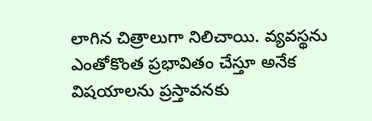లాగిన చిత్రాలుగా నిలిచాయి. వ్యవస్థను ఎంతోకొంత ప్రభావితం చేస్తూ అనేక విషయాలను ప్రస్తావనకు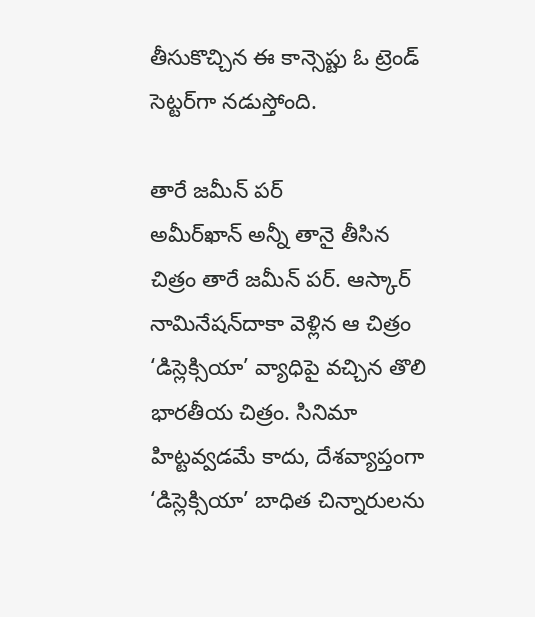తీసుకొచ్చిన ఈ కాన్సెప్టు ఓ ట్రెండ్ సెట్టర్‌గా నడుస్తోంది.

తారే జమీన్ పర్
అమీర్‌ఖాన్ అన్నీ తానై తీసిన చిత్రం తారే జమీన్ పర్. ఆస్కార్ నామినేషన్‌దాకా వెళ్లిన ఆ చిత్రం ‘డిస్లెక్సియా’ వ్యాధిపై వచ్చిన తొలి భారతీయ చిత్రం. సినిమా హిట్టవ్వడమే కాదు, దేశవ్యాప్తంగా ‘డిస్లెక్సియా’ బాధిత చిన్నారులను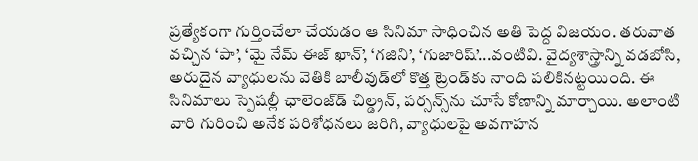ప్రత్యేకంగా గుర్తించేలా చేయడం ఆ సినిమా సాధించిన అతి పెద్ద విజయం. తరువాత వచ్చిన ‘పా’, ‘మై నేమ్ ఈజ్ ఖాన్’, ‘గజిని’, ‘గుజారిష్’...వంటివి. వైద్యశాస్త్రాన్ని వడబోసి, అరుదైన వ్యాధులను వెతికి బాలీవుడ్‌లో కొత్త ట్రెండ్‌కు నాంది పలికినట్టయింది. ఈ సినిమాలు స్పెషల్లీ ఛాలెంజ్‌డ్ చిల్డ్రన్, పర్సన్స్‌ను చూసే కోణాన్ని మార్చాయి. అలాంటి వారి గురించి అనేక పరిశోధనలు జరిగి, వ్యాధులపై అవగాహన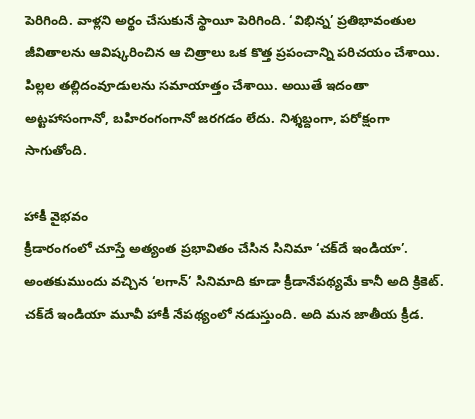పెరిగింది. వాళ్లని అర్థం చేసుకునే స్థాయీ పెరిగింది. ‘విభిన్న’ ప్రతిభావంతుల జీవితాలను ఆవిష్కరించిన ఆ చిత్రాలు ఒక కొత్త ప్రపంచాన్ని పరిచయం చేశాయి. పిల్లల తల్లిదంవూడులను సమాయాత్తం చేశాయి. అయితే ఇదంతా అట్టహాసంగానో, బహిరంగంగానో జరగడం లేదు. నిశ్శబ్దంగా, పరోక్షంగా సాగుతోంది.

హాకీ వైభవం
క్రీడారంగంలో చూస్తే అత్యంత ప్రభావితం చేసిన సినిమా ‘చక్‌దే ఇండియా’. అంతకుముందు వచ్చిన ‘లగాన్’ సినిమాది కూడా క్రీడానేపథ్యమే కానీ అది క్రికెట్. చక్‌దే ఇండియా మూవీ హాకీ నేపథ్యంలో నడుస్తుంది. అది మన జాతీయ క్రీడ.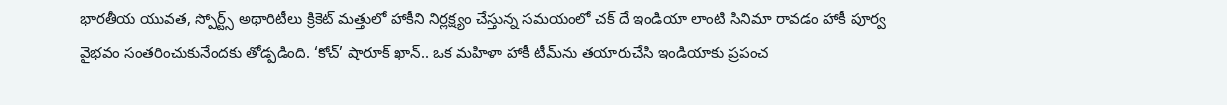భారతీయ యువత, స్పోర్ట్స్ అథారిటీలు క్రికెట్ మత్తులో హాకీని నిర్లక్ష్యం చేస్తున్న సమయంలో చక్ దే ఇండియా లాంటి సినిమా రావడం హాకీ పూర్వ వైభవం సంతరించుకునేందకు తోడ్పడింది. ‘కోచ్’ షారూక్ ఖాన్.. ఒక మహిళా హాకీ టీమ్‌ను తయారుచేసి ఇండియాకు ప్రపంచ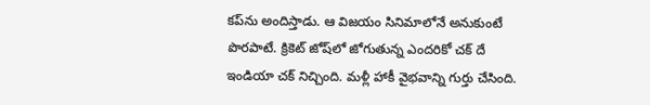కప్‌ను అందిస్తాడు. ఆ విజయం సినిమాలోనే అనుకుంటే పొరపాటే. క్రికెట్ జోష్‌లో జోగుతున్న ఎందరికో చక్ దే ఇండియా చక్ నిచ్చింది. మళ్లీ హాకీ వైభవాన్ని గుర్తు చేసింది.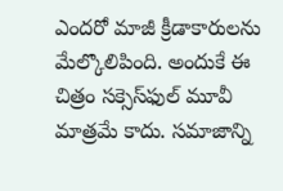ఎందరో మాజీ క్రీడాకారులను మేల్కొలిపింది. అందుకే ఈ చిత్రం సక్సెస్‌ఫుల్ మూవీ మాత్రమే కాదు. సమాజాన్ని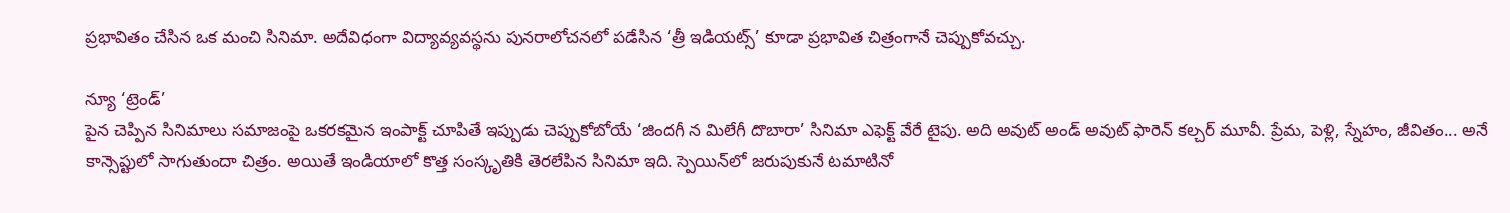ప్రభావితం చేసిన ఒక మంచి సినిమా. అదేవిధంగా విద్యావ్యవస్థను పునరాలోచనలో పడేసిన ‘త్రీ ఇడియట్స్’ కూడా ప్రభావిత చిత్రంగానే చెప్పుకోవచ్చు.

న్యూ ‘ట్రెండ్’
పైన చెప్పిన సినిమాలు సమాజంపై ఒకరకమైన ఇంపాక్ట్ చూపితే ఇప్పుడు చెప్పుకోబోయే ‘జిందగీ న మిలేగీ దొబారా’ సినిమా ఎఫెక్ట్ వేరే టైపు. అది అవుట్ అండ్ అవుట్ ఫారెన్ కల్చర్ మూవీ. ప్రేమ, పెళ్లి, స్నేహం, జీవితం... అనే కాన్సెప్టులో సాగుతుందా చిత్రం. అయితే ఇండియాలో కొత్త సంస్కృతికి తెరలేపిన సినిమా ఇది. స్పెయిన్‌లో జరుపుకునే టమాటినో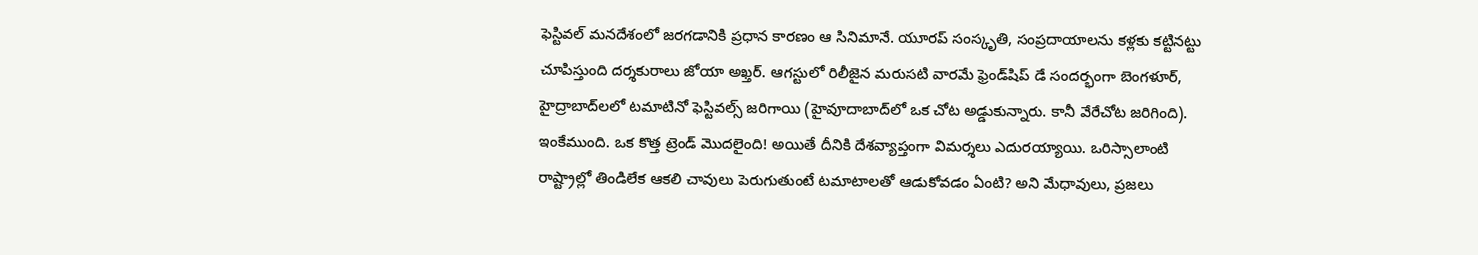ఫెస్టివల్ మనదేశంలో జరగడానికి ప్రధాన కారణం ఆ సినిమానే. యూరప్ సంస్కృతి, సంప్రదాయాలను కళ్లకు కట్టినట్టు చూపిస్తుంది దర్శకురాలు జోయా అఖ్తర్. ఆగస్టులో రిలీజైన మరుసటి వారమే ఫ్రెండ్‌షిప్ డే సందర్భంగా బెంగళూర్, హైద్రాబాద్‌లలో టమాటినో ఫెస్టివల్స్ జరిగాయి (హైవూదాబాద్‌లో ఒక చోట అడ్డుకున్నారు. కానీ వేరేచోట జరిగింది). ఇంకేముంది. ఒక కొత్త ట్రెండ్ మొదలైంది! అయితే దీనికి దేశవ్యాప్తంగా విమర్శలు ఎదురయ్యాయి. ఒరిస్సాలాంటి రాష్ట్రాల్లో తిండిలేక ఆకలి చావులు పెరుగుతుంటే టమాటాలతో ఆడుకోవడం ఏంటి? అని మేధావులు, ప్రజలు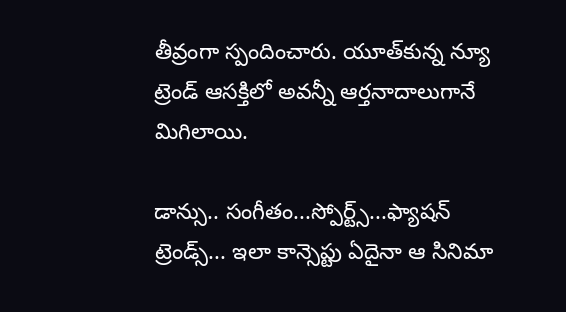తీవ్రంగా స్పందించారు. యూత్‌కున్న న్యూ ట్రెండ్ ఆసక్తిలో అవన్నీ ఆర్తనాదాలుగానే మిగిలాయి.

డాన్సు.. సంగీతం...స్పోర్ట్స్...ఫ్యాషన్ ట్రెండ్స్... ఇలా కాన్సెప్టు ఏదైనా ఆ సినిమా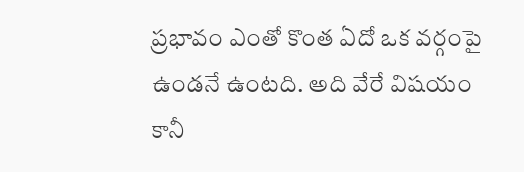ప్రభావం ఎంతో కొంత ఏదో ఒక వర్గంపై ఉండనే ఉంటది. అది వేరే విషయం కానీ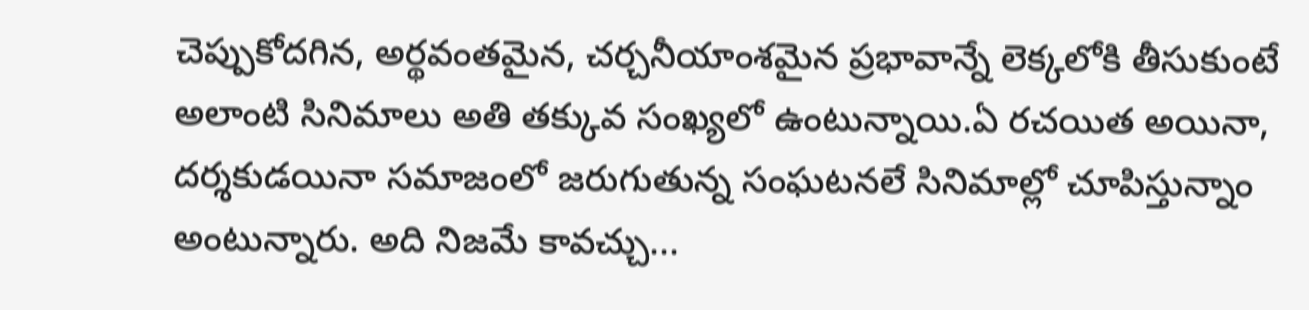చెప్పుకోదగిన, అర్థవంతమైన, చర్చనీయాంశమైన ప్రభావాన్నే లెక్కలోకి తీసుకుంటే అలాంటి సినిమాలు అతి తక్కువ సంఖ్యలో ఉంటున్నాయి.ఏ రచయిత అయినా, దర్శకుడయినా సమాజంలో జరుగుతున్న సంఘటనలే సినిమాల్లో చూపిస్తున్నాం అంటున్నారు. అది నిజమే కావచ్చు...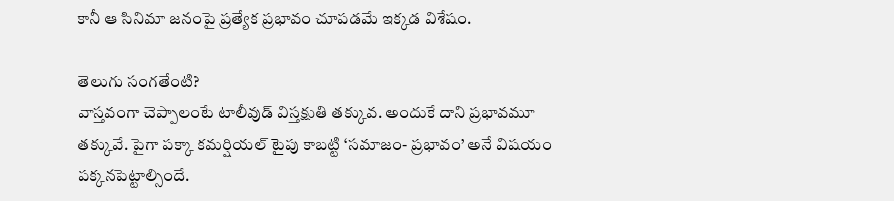కానీ ఆ సినిమా జనంపై ప్రత్యేక ప్రభావం చూపడమే ఇక్కడ విశేషం.

తెలుగు సంగతేంటి?
వాస్తవంగా చెప్పాలంటే టాలీవుడ్ విస్తక్షుతి తక్కువ. అందుకే దాని ప్రభావమూ తక్కువే. పైగా పక్కా కమర్షియల్ టైపు కాబట్టి ‘సమాజం- ప్రభావం’ అనే విషయం పక్కనపెట్టాల్సిందే.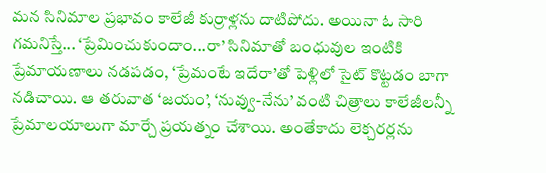మన సినిమాల ప్రభావం కాలేజీ కుర్రాళ్లను దాటిపోదు. అయినా ఓ సారి గమనిస్తే... ‘ప్రేమించుకుందాం...రా’ సినిమాతో బంధువుల ఇంటికి ప్రేమాయణాలు నడపడం, ‘ప్రేమంటే ఇదేరా’తో పెళ్లిలో సైట్ కొట్టడం బాగా నడిచాయి. ఆ తరువాత ‘జయం’, ‘నువ్వు-నేను’ వంటి చిత్రాలు కాలేజీలన్నీ ప్రేమాలయాలుగా మార్చే ప్రయత్నం చేశాయి. అంతేకాదు లెక్చరర్లను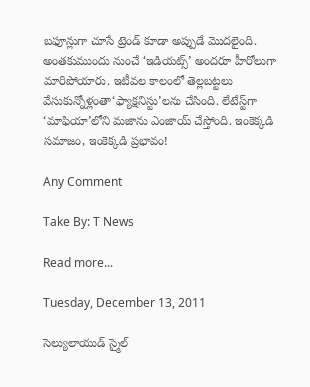బఫూన్లుగా చూసే ట్రెండ్ కూడా అప్పుడే మొదలైంది. అంతకుముందు నుంచే ‘ఇడియట్స్’ అందరూ హీరోలుగా మారిపోయారు. ఇటీవల కాలంలో తెల్లబట్టలు వేసుకున్నోళ్లంతా‘ఫ్యాక్షనిస్టు’లను చేసింది. లేటేస్ట్‌గా ‘మాఫియా’లోని మజాను ఎంజాయ్ చేస్తోంది. ఇంకెక్కడి సమాజం, ఇంకెక్కడి ప్రభావం!

Any Comment

Take By: T News

Read more...

Tuesday, December 13, 2011

సెల్యులాయుడ్ స్మైల్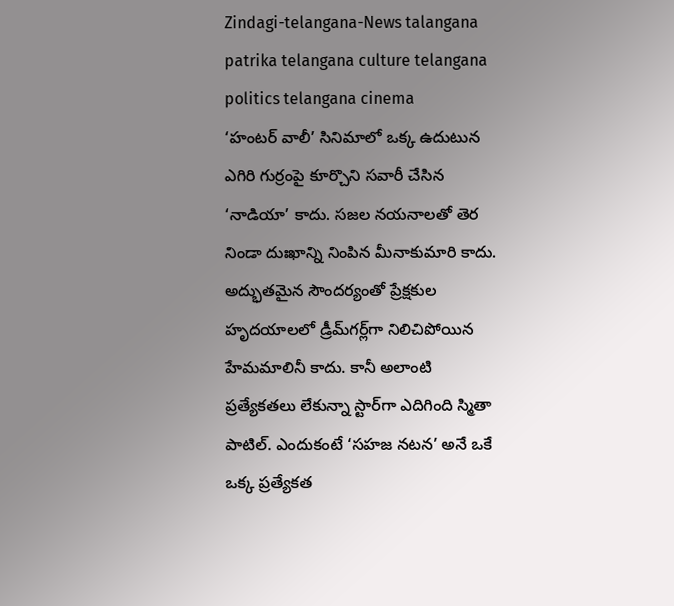Zindagi-telangana-News talangana patrika telangana culture telangana politics telangana cinema
‘హంటర్ వాలీ’ సినిమాలో ఒక్క ఉదుటున ఎగిరి గుర్రంపై కూర్చొని సవారీ చేసిన ‘నాడియా’ కాదు. సజల నయనాలతో తెర నిండా దుఃఖాన్ని నింపిన మీనాకుమారి కాదు. అద్భుతమైన సౌందర్యంతో ప్రేక్షకుల హృదయాలలో డ్రీమ్‌గర్ల్‌గా నిలిచిపోయిన హేమమాలినీ కాదు. కానీ అలాంటి ప్రత్యేకతలు లేకున్నా స్టార్‌గా ఎదిగింది స్మితా పాటిల్. ఎందుకంటే ‘సహజ నటన’ అనే ఒకే ఒక్క ప్రత్యేకత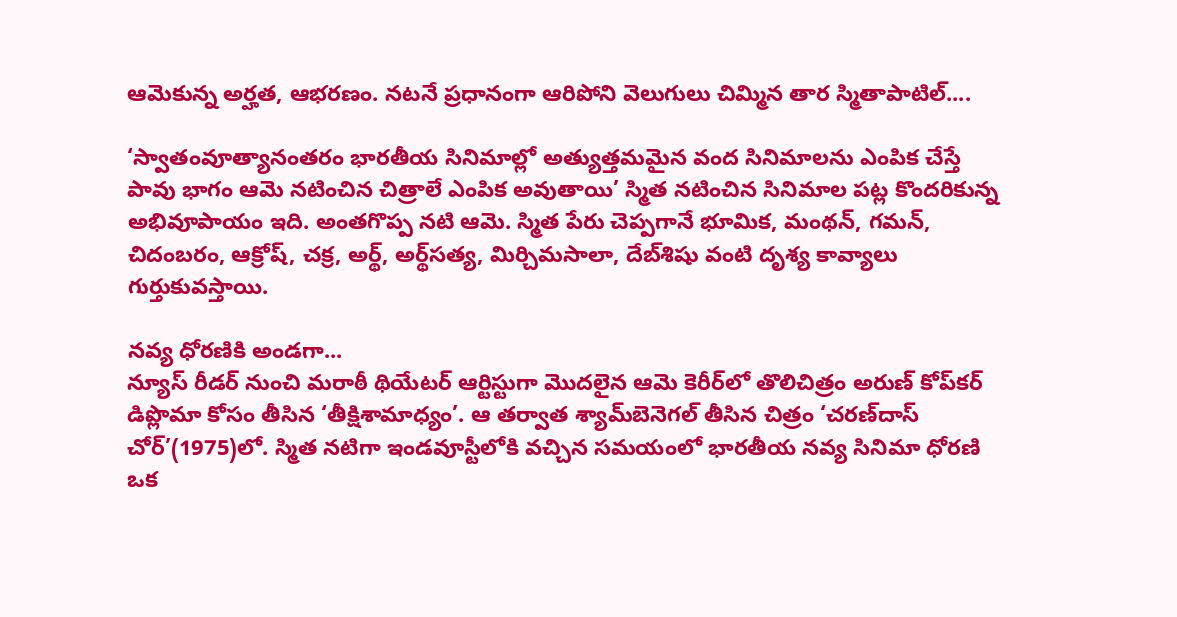ఆమెకున్న అర్హత, ఆభరణం. నటనే ప్రధానంగా ఆరిపోని వెలుగులు చిమ్మిన తార స్మితాపాటిల్....

‘స్వాతంవూత్యానంతరం భారతీయ సినిమాల్లో అత్యుత్తమమైన వంద సినిమాలను ఎంపిక చేస్తే పావు భాగం ఆమె నటించిన చిత్రాలే ఎంపిక అవుతాయి’ స్మిత నటించిన సినిమాల పట్ల కొందరికున్న అభివూపాయం ఇది. అంతగొప్ప నటి ఆమె. స్మిత పేరు చెప్పగానే భూమిక, మంథన్, గమన్, చిదంబరం, ఆక్రోష్, చక్ర, అర్థ్, అర్థ్‌సత్య, మిర్చిమసాలా, దేబ్‌శిషు వంటి దృశ్య కావ్యాలు గుర్తుకువస్తాయి.

నవ్య ధోరణికి అండగా...
న్యూస్ రీడర్ నుంచి మరాఠీ థియేటర్ ఆర్టిస్టుగా మొదలైన ఆమె కెరీర్‌లో తొలిచిత్రం అరుణ్ కోప్‌కర్ డిప్లొమా కోసం తీసిన ‘తీక్షిశామాధ్యం’. ఆ తర్వాత శ్యామ్‌బెనెగల్ తీసిన చిత్రం ‘చరణ్‌దాస్ చోర్’(1975)లో. స్మిత నటిగా ఇండవూస్టీలోకి వచ్చిన సమయంలో భారతీయ నవ్య సినిమా ధోరణి ఒక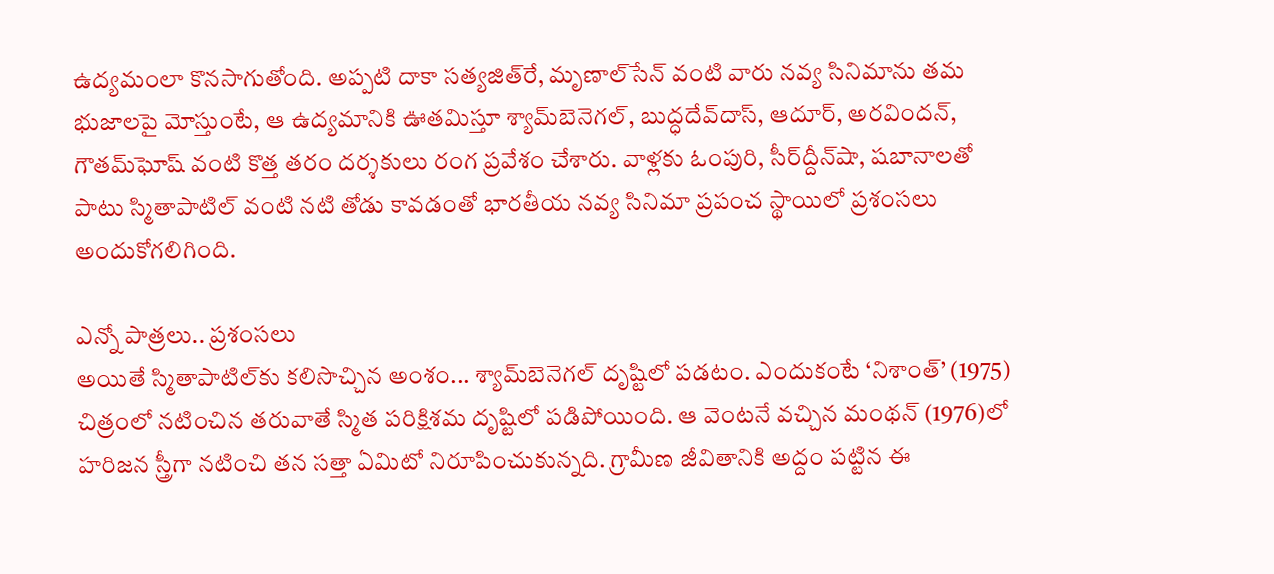ఉద్యమంలా కొనసాగుతోంది. అప్పటి దాకా సత్యజిత్‌రే, మృణాల్‌సేన్ వంటి వారు నవ్య సినిమాను తమ భుజాలపై మోస్తుంటే, ఆ ఉద్యమానికి ఊతమిస్తూ శ్యామ్‌బెనెగల్, బుద్ధదేవ్‌దాస్, ఆదూర్, అరవిందన్, గౌతమ్‌ఘోష్ వంటి కొత్త తరం దర్శకులు రంగ ప్రవేశం చేశారు. వాళ్లకు ఓంపురి, సీర్‌ద్దీన్‌షా, షబానాలతో పాటు స్మితాపాటిల్ వంటి నటి తోడు కావడంతో భారతీయ నవ్య సినిమా ప్రపంచ స్థాయిలో ప్రశంసలు అందుకోగలిగింది.

ఎన్నో పాత్రలు.. ప్రశంసలు
అయితే స్మితాపాటిల్‌కు కలిసొచ్చిన అంశం... శ్యామ్‌బెనెగల్ దృష్టిలో పడటం. ఎందుకంటే ‘నిశాంత్’ (1975) చిత్రంలో నటించిన తరువాతే స్మిత పరిక్షిశమ దృష్టిలో పడిపోయింది. ఆ వెంటనే వచ్చిన మంథన్ (1976)లో హరిజన స్త్రీగా నటించి తన సత్తా ఏమిటో నిరూపించుకున్నది. గ్రామీణ జీవితానికి అద్దం పట్టిన ఈ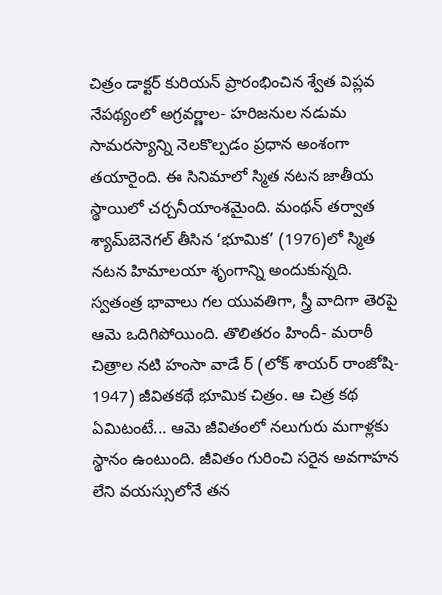చిత్రం డాక్టర్ కురియన్ ప్రారంభించిన శ్వేత విప్లవ నేపథ్యంలో అగ్రవర్ణాల- హరిజనుల నడుమ సామరస్యాన్ని నెలకొల్పడం ప్రధాన అంశంగా తయారైంది. ఈ సినిమాలో స్మిత నటన జాతీయ స్థాయిలో చర్చనీయాంశమైంది. మంథన్ తర్వాత శ్యామ్‌బెనెగల్ తీసిన ‘భూమిక’ (1976)లో స్మిత నటన హిమాలయా శృంగాన్ని అందుకున్నది. స్వతంత్ర భావాలు గల యువతిగా, స్త్రీ వాదిగా తెరపై ఆమె ఒదిగిపోయింది. తొలితరం హిందీ- మరాఠీ చిత్రాల నటి హంసా వాడే ర్ (లోక్ శాయర్ రాంజోషి- 1947) జీవితకథే భూమిక చిత్రం. ఆ చిత్ర కథ ఏమిటంటే... ఆమె జీవితంలో నలుగురు మగాళ్లకు స్థానం ఉంటుంది. జీవితం గురించి సరైన అవగాహన లేని వయస్సులోనే తన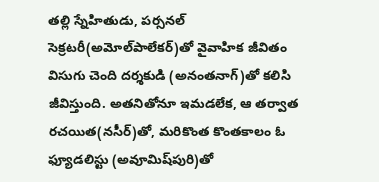తల్లి స్నేహితుడు, పర్సనల్ సెక్రటరీ(అమోల్‌పాలేకర్)తో వైవాహిక జీవితం విసుగు చెంది దర్శకుడి (అనంతనాగ్)తో కలిసి జీవిస్తుంది. అతనితోనూ ఇమడలేక, ఆ తర్వాత రచయిత(నసీర్)తో, మరికొంత కొంతకాలం ఓ ఫ్యూడలిస్టు (అవూమిష్‌పురి)తో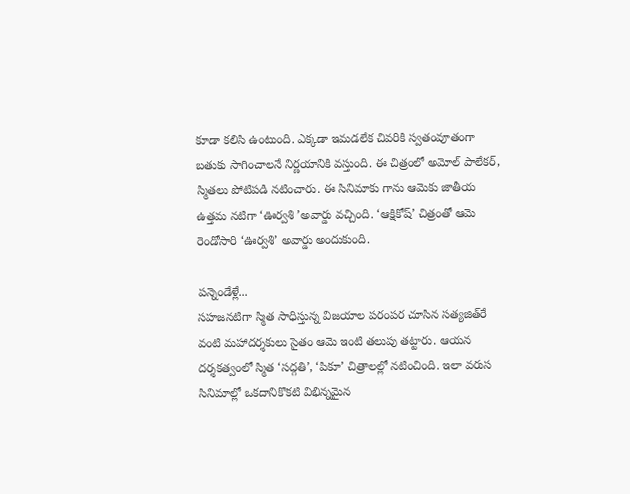కూడా కలిసి ఉంటుంది. ఎక్కడా ఇమడలేక చివరికి స్వతంవూతంగా బతుకు సాగించాలనే నిర్ణయానికి వస్తుంది. ఈ చిత్రంలో అమోల్ పాలేకర్, స్మితలు పోటిపడి నటించారు. ఈ సినిమాకు గాను ఆమెకు జాతీయ ఉత్తమ నటిగా ‘ఊర్వశి ’అవార్డు వచ్చింది. ‘ఆక్షికోష్’ చిత్రంతో ఆమె రెండోసారి ‘ఊర్వశి’ అవార్డు అందుకుంది.

పన్నెండేళ్లే...
సహజనటిగా స్మిత సాధిస్తున్న విజయాల పరంపర చూసిన సత్యజిత్‌రే వంటి మహాదర్శకులు సైతం ఆమె ఇంటి తలుపు తట్టారు. ఆయన దర్శకత్వంలో స్మిత ‘సద్గతి’, ‘పికూ’ చిత్రాలల్లో నటించింది. ఇలా వరుస సినిమాల్లో ఒకదానికొకటి విభిన్నమైన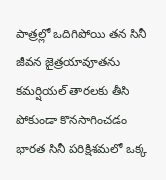పాత్రల్లో ఒదిగిపోయి తన సినీ జీవన జైత్రయావూతను కమర్షియల్ తారలకు తీసి పోకుండా కొనసాగించడం భారత సినీ పరిక్షిశమలో ఒక్క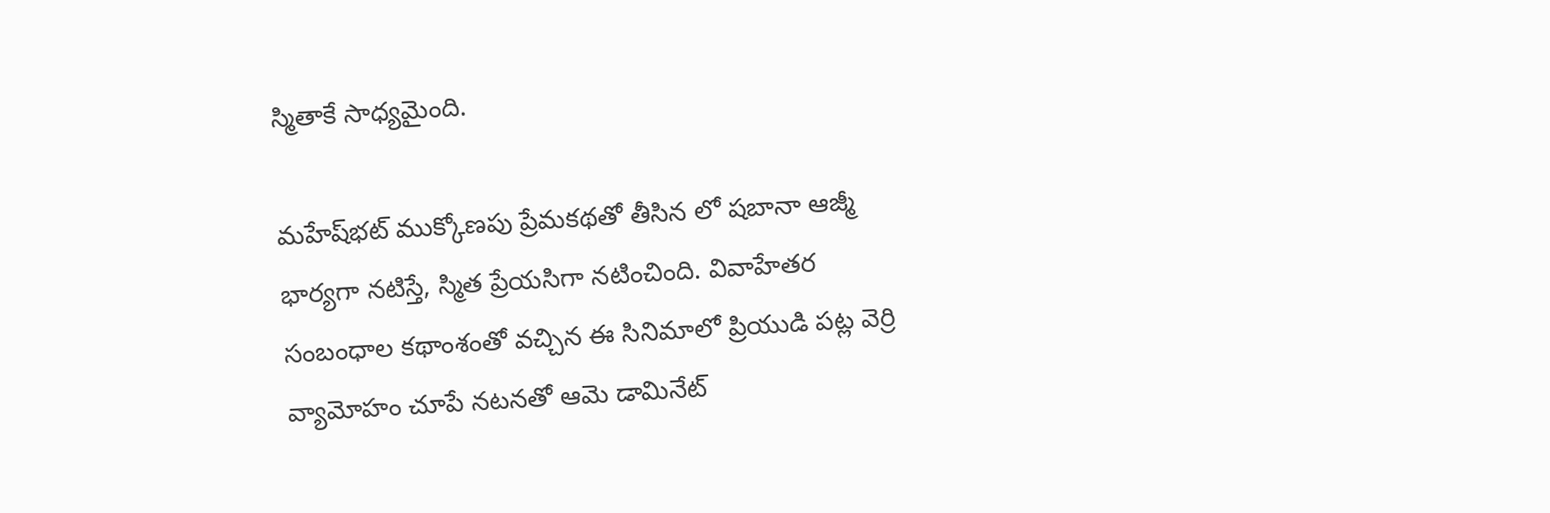స్మితాకే సాధ్యమైంది.

మహేష్‌భట్ ముక్కోణపు ప్రేమకథతో తీసిన లో షబానా ఆజ్మీ భార్యగా నటిస్తే, స్మిత ప్రేయసిగా నటించింది. వివాహేతర సంబంధాల కథాంశంతో వచ్చిన ఈ సినిమాలో ప్రియుడి పట్ల వెర్రి వ్యామోహం చూపే నటనతో ఆమె డామినేట్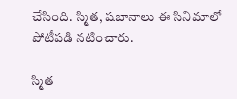చేసింది. స్మిత, షబానాలు ఈ సినిమాలో పోటీపడి నటించారు.

స్మిత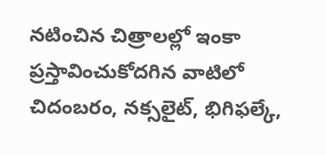నటించిన చిత్రాలల్లో ఇంకా ప్రస్తావించుకోదగిన వాటిలో చిదంబరం, నక్సలైట్, భిగిఫల్కే,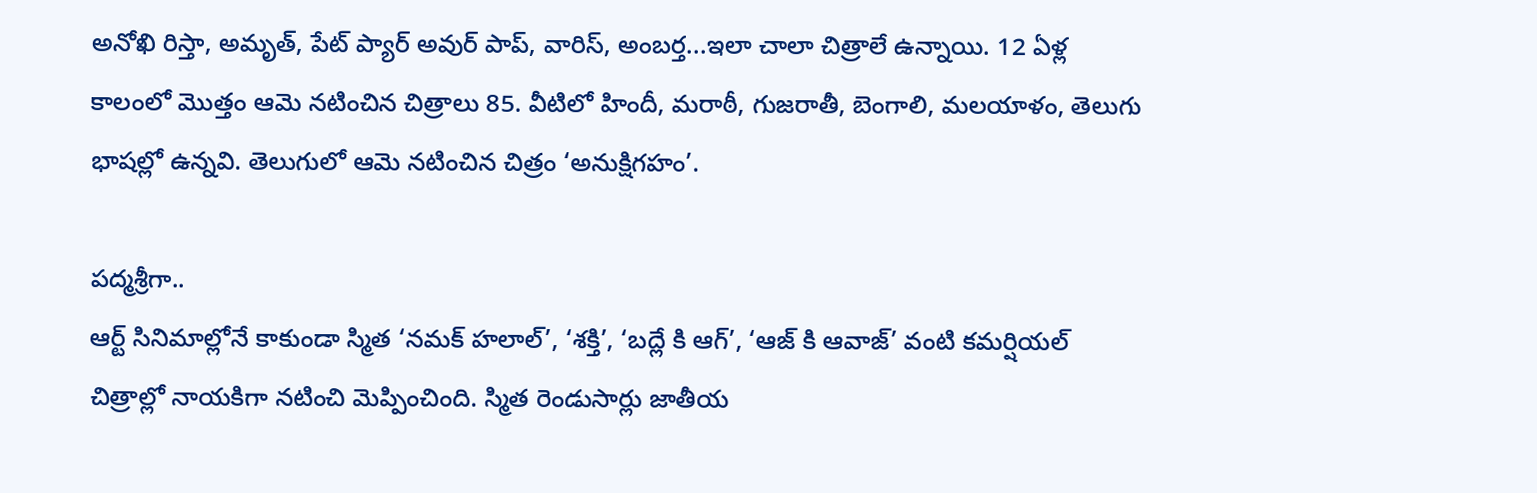అనోఖి రిస్తా, అమృత్, పేట్ ప్యార్ అవుర్ పాప్, వారిస్, అంబర్త...ఇలా చాలా చిత్రాలే ఉన్నాయి. 12 ఏళ్ల కాలంలో మొత్తం ఆమె నటించిన చిత్రాలు 85. వీటిలో హిందీ, మరాఠీ, గుజరాతీ, బెంగాలి, మలయాళం, తెలుగు భాషల్లో ఉన్నవి. తెలుగులో ఆమె నటించిన చిత్రం ‘అనుక్షిగహం’.

పద్మశ్రీగా..
ఆర్ట్ సినిమాల్లోనే కాకుండా స్మిత ‘నమక్ హలాల్’, ‘శక్తి’, ‘బద్లే కి ఆగ్’, ‘ఆజ్ కి ఆవాజ్’ వంటి కమర్షియల్ చిత్రాల్లో నాయకిగా నటించి మెప్పించింది. స్మిత రెండుసార్లు జాతీయ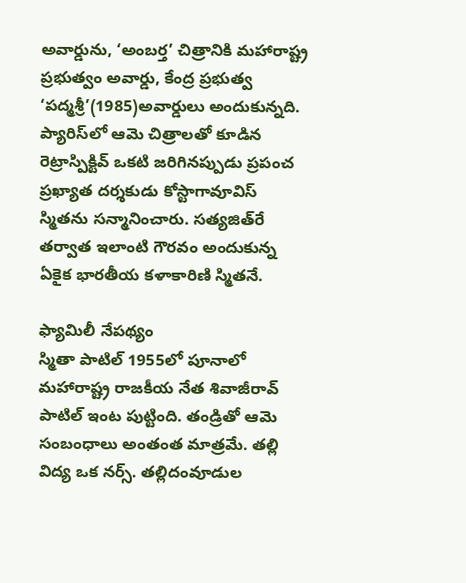అవార్డును, ‘అంబర్త’ చిత్రానికి మహారాష్ట్ర ప్రభుత్వం అవార్డు, కేంద్ర ప్రభుత్వ ‘పద్మశ్రీ’(1985)అవార్డులు అందుకున్నది. ప్యారిస్‌లో ఆమె చిత్రాలతో కూడిన రెట్రాస్పిక్టివ్ ఒకటి జరిగినప్పుడు ప్రపంచ ప్రఖ్యాత దర్శకుడు కోస్టాగావూవిస్ స్మితను సన్మానించారు. సత్యజిత్‌రే తర్వాత ఇలాంటి గౌరవం అందుకున్న ఏకైక భారతీయ కళాకారిణి స్మితనే.

ఫ్యామిలీ నేపథ్యం
స్మితా పాటిల్ 1955లో పూనాలో మహారాష్ట్ర రాజకీయ నేత శివాజీరావ్ పాటిల్ ఇంట పుట్టింది. తండ్రితో ఆమె సంబంధాలు అంతంత మాత్రమే. తల్లి విద్య ఒక నర్స్. తల్లిదంవూడుల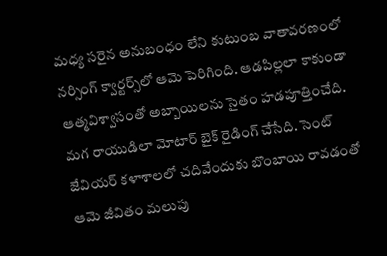మధ్య సరైన అనుబంధం లేని కుటుంబ వాతావరణంలో నర్సింగ్ క్వార్టర్స్‌లో ఆమె పెరిగింది. ఆడపిల్లలా కాకుండా ఆత్మవిశ్వాసంతో అబ్బాయిలను సైతం హడపూత్తించేది. మగ రాయుడిలా మోటార్ బైక్ రైడింగ్ చేసేది. సెంట్ జేవియర్ కళాశాలలో చదివేందుకు బొంబాయి రావడంతో ఆమె జీవితం మలుపు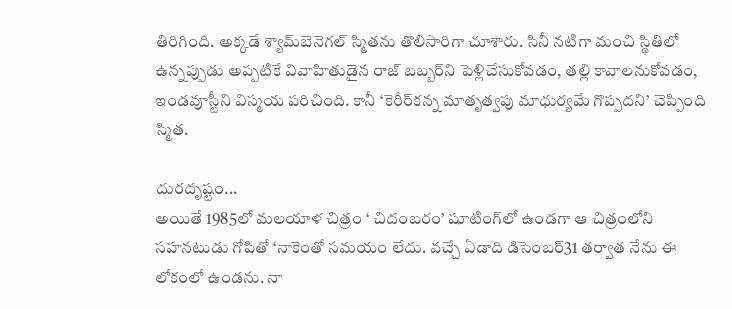తిరిగింది. అక్కడే శ్యామ్‌బెనెగల్ స్మితను తొలిసారిగా చూశారు. సినీ నటిగా మంచి స్థితిలో ఉన్నప్పుడు అప్పటికే వివాహితుడైన రాజ్ బబ్బర్‌ని పెళ్లిచేసుకోవడం, తల్లి కావాలనుకోవడం, ఇండవూస్టీని విస్మయ పరిచింది. కానీ ‘కెరీర్‌కన్న మాతృత్వపు మాధుర్యమే గొప్పదని’ చెప్పింది స్మిత.

దురదృష్టం...
అయితే 1985లో మలయాళ చిత్రం ‘ చిదంబరం’ షూటింగ్‌లో ఉండగా ఆ చిత్రంలోని సహనటుడు గోపితో ‘నాకెంతో సమయం లేదు. వచ్చే ఏడాది డిసెంబర్31 తర్వాత నేను ఈ లోకంలో ఉండను. నా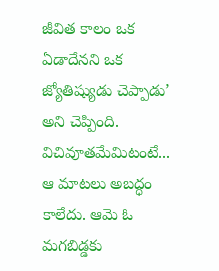జీవిత కాలం ఒక ఏడాదేనని ఒక జ్యోతిష్యుడు చెప్పాడు’ అని చెప్పింది. విచివూతమేమిటంటే... ఆ మాటలు అబద్ధం కాలేదు. ఆమె ఓ మగబిడ్డకు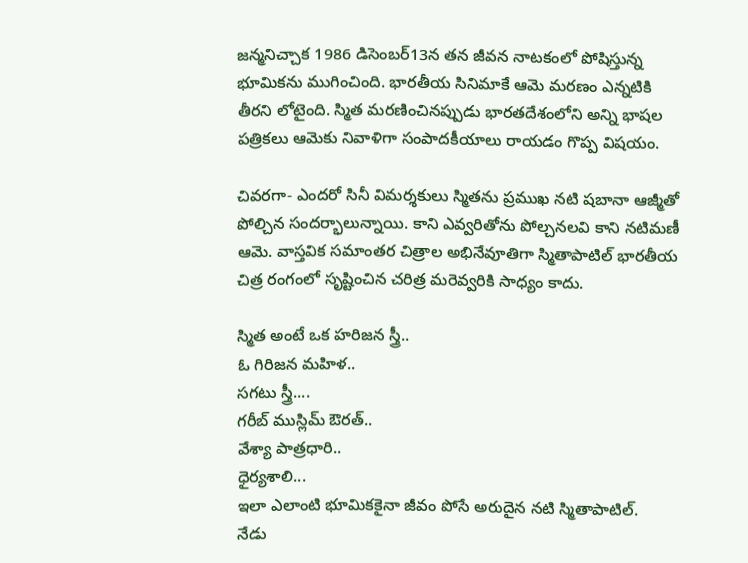జన్మనిచ్చాక 1986 డిసెంబర్13న తన జీవన నాటకంలో పోషిస్తున్న భూమికను ముగించింది. భారతీయ సినిమాకే ఆమె మరణం ఎన్నటికి తీరని లోటైంది. స్మిత మరణించినప్పుడు భారతదేశంలోని అన్ని భాషల పత్రికలు ఆమెకు నివాళిగా సంపాదకీయాలు రాయడం గొప్ప విషయం.

చివరగా- ఎందరో సినీ విమర్శకులు స్మితను ప్రముఖ నటి షబానా ఆజ్మీతో పోల్చిన సందర్భాలున్నాయి. కాని ఎవ్వరితోను పోల్చనలవి కాని నటిమణీ ఆమె. వాస్తవిక సమాంతర చిత్రాల అభినేవూతిగా స్మితాపాటిల్ భారతీయ చిత్ర రంగంలో సృష్టించిన చరిత్ర మరెవ్వరికి సాధ్యం కాదు.

స్మిత అంటే ఒక హరిజన స్త్రీ..
ఓ గిరిజన మహిళ..
సగటు స్త్రీ....
గరీబ్ ముస్లిమ్ ఔరత్..
వేశ్యా పాత్రధారి..
ధైర్యశాలి...
ఇలా ఎలాంటి భూమికకైనా జీవం పోసే అరుదైన నటి స్మితాపాటిల్.
నేడు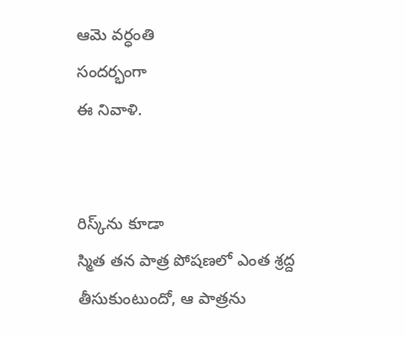ఆమె వర్ధంతి
సందర్భంగా
ఈ నివాళి.


రిస్క్‌ను కూడా
స్మిత తన పాత్ర పోషణలో ఎంత శ్రద్ద తీసుకుంటుందో, ఆ పాత్రను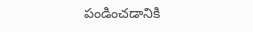పండించడానికి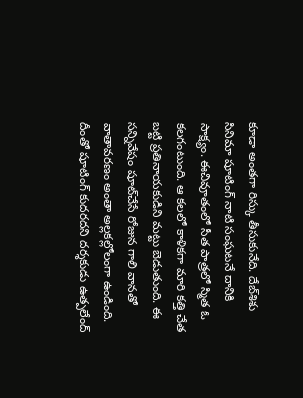కూడా అంతగా రిస్కు తీసుకునేది. దేబ్‌శిశు సినిమా షూటింగ్ నాటి సంఘటనే దానికి సాక్ష్యం. ఈచివూతంలో సీత పాత్రలో స్మిత ఓ కలగంటుంది. ఆ కలలో కాళికగా మారి కత్తి చేత బట్టి ప్రతినాయకుడిని మట్టు బెడుతుంది. ఈ సన్నివేషం షూట్‌చేసే రోజున గాలి వానతో వాతావరణం అంతా అల్లకల్లోలంగా ఉండింది. దీంతో షూటింగ్ కుదరదని దర్శకుడు ఉత్పలేంద్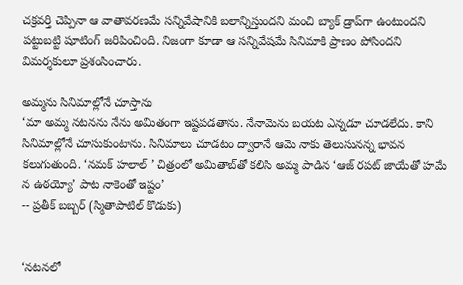చక్రవర్తి చెప్పినా ఆ వాతావరణమే సన్నివేషానికి బలాన్నిస్తుందని మంచి బ్యాక్ డ్రాప్‌గా ఉంటుందని పట్టుబట్టి షూటింగ్ జరిపించింది. నిజంగా కూడా ఆ సన్నివేషమే సినిమాకి ప్రాణం పోసిందని విమర్శకులూ ప్రశంసించారు.

అమ్మను సినిమాల్లోనే చూస్తాను
‘మా అమ్మ నటనను నేను అమితంగా ఇష్టపడతాను. నేనామెను బయట ఎన్నడూ చూడలేదు. కాని సినిమాల్లోనే చూసుకుంటాను. సినిమాలు చూడటం ద్వారానే ఆమె నాకు తెలుసునన్న భావన కలుగుతుంది. ‘నమక్ హలాల్ ’ చిత్రంలో అమితాబ్‌తో కలిసి అమ్మ పాడిన ‘ఆజ్ రపట్ జాయేతో హమే న ఉఠయ్యో’ పాట నాకెంతో ఇష్టం’
-- ప్రతీక్ బబ్బర్ (స్మితాపాటిల్ కొడుకు)


‘నటనలో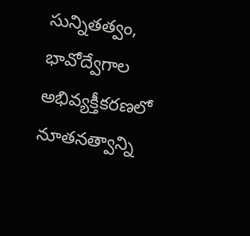సున్నితత్వం, భావోద్వేగాల అభివ్యక్తీకరణలో నూతనత్వాన్ని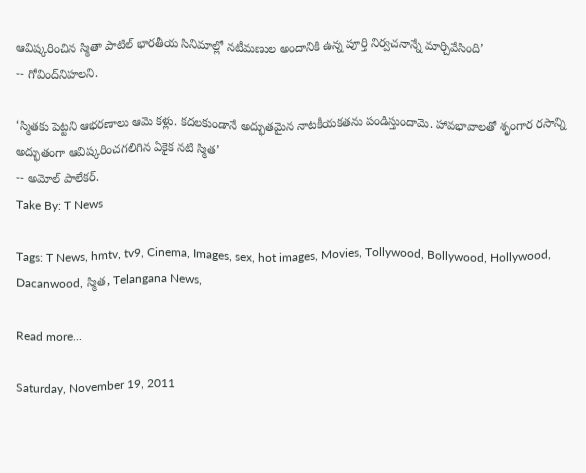ఆవిష్కరించిన స్మితా పాటిల్ భారతీయ సినిమాల్లో నటీమణుల అందానికి ఉన్న పూర్తి నిర్వచనాన్నే మార్చివేసింది’
-- గోవింద్‌నిహలని.

‘స్మితకు పెట్టని ఆభరణాలు ఆమె కళ్లు. కదలకుండానే అద్భుతమైన నాటకీయకతను పండిస్తుందామె. హావభావాలతో శృంగార రసాన్ని అద్భుతంగా ఆవిష్కరించగలిగిన ఏకైక నటి స్మిత’
-- అమోల్ పాలేకర్.
Take By: T News

Tags: T News, hmtv, tv9, Cinema, Images, sex, hot images, Movies, Tollywood, Bollywood, Hollywood, Dacanwood, స్మిత, Telangana News,

Read more...

Saturday, November 19, 2011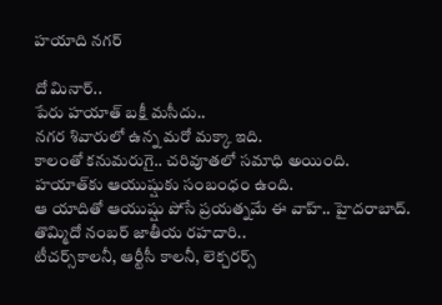హయాది నగర్

దో మినార్..
పేరు హయాత్ బక్షీ మసీదు..
నగర శివారులో ఉన్న మరో మక్కా ఇది.
కాలంతో కనుమరుగై.. చరివూతలో సమాధి అయింది.
హయాత్‌కు ఆయుష్షుకు సంబంధం ఉంది.
ఆ యాదితో ఆయుష్షు పోసే ప్రయత్నమే ఈ వాహ్.. హైదరాబాద్.
తొమ్మిదో నంబర్ జాతీయ రహదారి..
టీచర్స్‌కాలనీ, ఆర్టీసీ కాలనీ, లెక్చరర్స్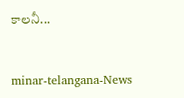కాలనీ...


minar-telangana-News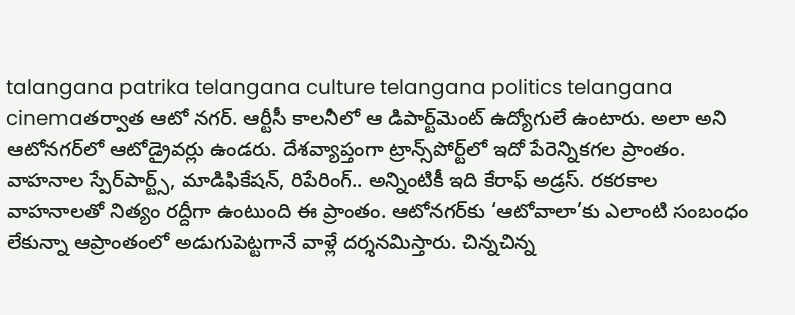talangana patrika telangana culture telangana politics telangana cinemaతర్వాత ఆటో నగర్. ఆర్టీసీ కాలనీలో ఆ డిపార్ట్‌మెంట్ ఉద్యోగులే ఉంటారు. అలా అని ఆటోనగర్‌లో ఆటోడ్రైవర్లు ఉండరు. దేశవ్యాప్తంగా ట్రాన్స్‌పోర్ట్‌లో ఇదో పేరెన్నికగల ప్రాంతం. వాహనాల స్పేర్‌పార్ట్స్, మాడిఫికేషన్, రిపేరింగ్.. అన్నింటికీ ఇది కేరాఫ్ అడ్రస్. రకరకాల వాహనాలతో నిత్యం రద్దీగా ఉంటుంది ఈ ప్రాంతం. ఆటోనగర్‌కు ‘ఆటోవాలా’కు ఎలాంటి సంబంధం లేకున్నా ఆప్రాంతంలో అడుగుపెట్టగానే వాళ్లే దర్శనమిస్తారు. చిన్నచిన్న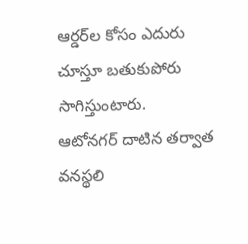ఆర్డర్‌ల కోసం ఎదురు చూస్తూ బతుకుపోరు సాగిస్తుంటారు.
ఆటోనగర్ దాటిన తర్వాత వనస్థలి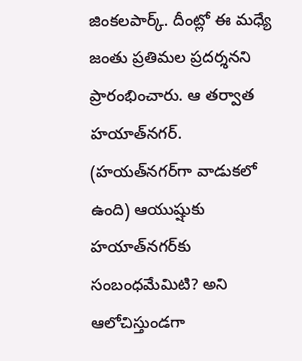జింకలపార్క్. దీంట్లో ఈ మధ్యే జంతు ప్రతిమల ప్రదర్శనని ప్రారంభించారు. ఆ తర్వాత హయాత్‌నగర్. (హయత్‌నగర్‌గా వాడుకలో ఉంది) ఆయుష్షుకు హయాత్‌నగర్‌కు సంబంధమేమిటి? అని ఆలోచిస్తుండగా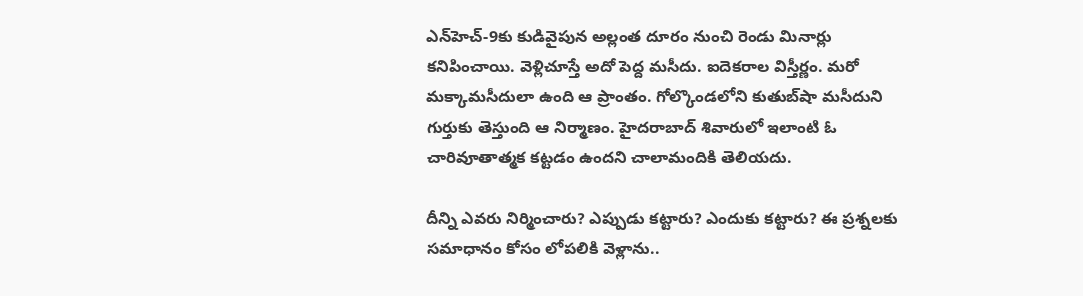ఎన్‌హెచ్-9కు కుడివైపున అల్లంత దూరం నుంచి రెండు మినార్లు కనిపించాయి. వెళ్లిచూస్తే అదో పెద్ద మసీదు. ఐదెకరాల విస్తీర్ణం. మరో మక్కామసీదులా ఉంది ఆ ప్రాంతం. గోల్కొండలోని కుతుబ్‌షా మసీదుని గుర్తుకు తెస్తుంది ఆ నిర్మాణం. హైదరాబాద్ శివారులో ఇలాంటి ఓ చారివూతాత్మక కట్టడం ఉందని చాలామందికి తెలియదు.

దీన్ని ఎవరు నిర్మించారు? ఎప్పుడు కట్టారు? ఎందుకు కట్టారు? ఈ ప్రశ్నలకు సమాధానం కోసం లోపలికి వెళ్లాను..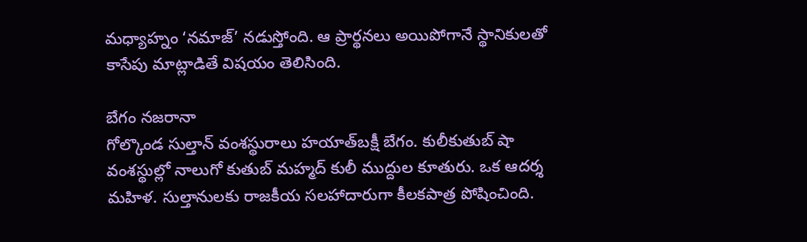మధ్యాహ్నం ‘నమాజ్’ నడుస్తోంది. ఆ ప్రార్థనలు అయిపోగానే స్థానికులతో కాసేపు మాట్లాడితే విషయం తెలిసింది.

బేగం నజరానా
గోల్కొండ సుల్తాన్ వంశస్థురాలు హయాత్‌బక్షీ బేగం. కులీకుతుబ్ షా వంశస్థుల్లో నాలుగో కుతుబ్ మహ్మద్ కులీ ముద్దుల కూతురు. ఒక ఆదర్శ మహిళ. సుల్తానులకు రాజకీయ సలహాదారుగా కీలకపాత్ర పోషించింది.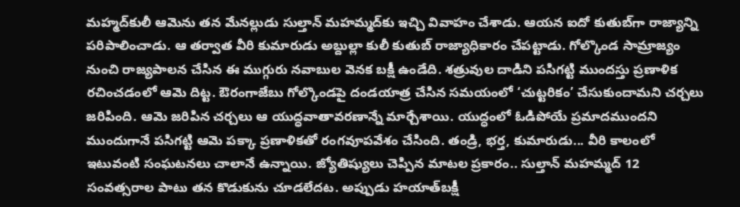మహ్మద్‌కులీ ఆమెను తన మేనల్లుడు సుల్తాన్ మహమ్మద్‌కు ఇచ్చి వివాహం చేశాడు. ఆయన ఐదో కుతుబ్‌గా రాజ్యాన్ని పరిపాలించాడు. ఆ తర్వాత వీరి కుమారుడు అబ్దుల్లా కులీ కుతుబ్ రాజ్యాధికారం చేపట్టాడు. గోల్కొండ సామ్రాజ్యం నుంచి రాజ్యపాలన చేసిన ఈ ముగ్గురు నవాబుల వెనక బక్షీ ఉండేది. శత్రువుల దాడిని పసిగట్టి ముందస్తు ప్రణాళిక రచించడంలో ఆమె దిట్ట. ఔరంగాజేబు గోల్కొండపై దండయాత్ర చేసిన సమయంలో ‘చుట్టరికం’ చేసుకుందామని చర్చలు జరిపింది. ఆమె జరిపిన చర్చలు ఆ యుద్ధవాతావరణాన్నే మార్చేశాయి. యుద్ధంలో ఓడిపోయే ప్రమాదముందని ముందుగానే పసిగట్టి ఆమె పక్కా ప్రణాళికతో రంగవూపవేశం చేసింది. తండ్రి, భర్త, కుమారుడు... వీరి కాలంలో ఇటువంటి సంఘటనలు చాలానే ఉన్నాయి. జ్యోతిష్యులు చెప్పిన మాటల ప్రకారం.. సుల్తాన్ మహమ్మద్ 12 సంవత్సరాల పాటు తన కొడుకును చూడలేదట. అప్పుడు హయాత్‌బక్షీ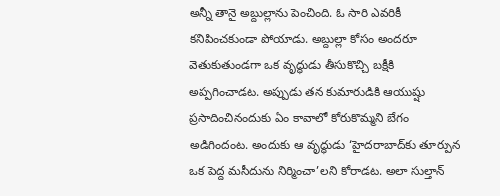అన్నీ తానై అబ్దుల్లాను పెంచింది. ఓ సారి ఎవరికీ కనిపించకుండా పోయాడు. అబ్దుల్లా కోసం అందరూ వెతుకుతుండగా ఒక వృద్ధుడు తీసుకొచ్చి బక్షీకి అప్పగించాడట. అప్పుడు తన కుమారుడికి ఆయుష్షు ప్రసాదించినందుకు ఏం కావాలో కోరుకొమ్మని బేగం అడిగిందంట. అందుకు ఆ వృద్ధుడు ‘హైదరాబాద్‌కు తూర్పున ఒక పెద్ద మసీదును నిర్మించా’లని కోరాడట. అలా సుల్తాన్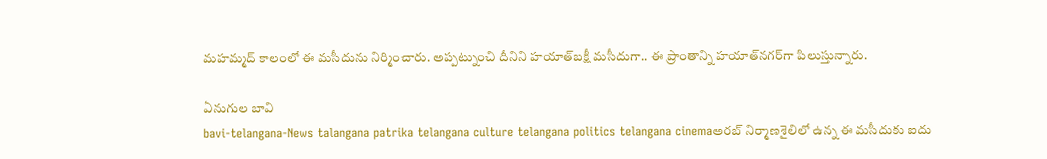మహమ్మద్ కాలంలో ఈ మసీదును నిర్మించారు. అప్పట్నుంచి దీనిని హయాత్‌బక్షీ మసీదుగా.. ఈ ప్రాంతాన్ని హయాత్‌నగర్‌గా పిలుస్తున్నారు.

ఏనుగుల బావి
bavi-telangana-News talangana patrika telangana culture telangana politics telangana cinemaఅరబ్ నిర్మాణశైలిలో ఉన్న ఈ మసీదుకు ఐదు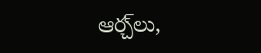ఆర్చ్‌లు,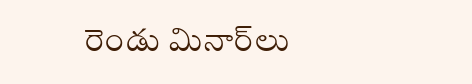రెండు మినార్‌లు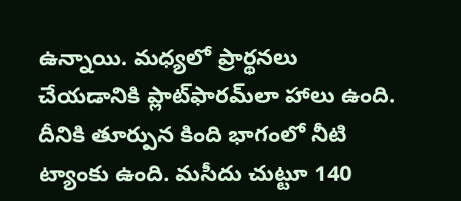ఉన్నాయి. మధ్యలో ప్రార్థనలు చేయడానికి ప్లాట్‌ఫారమ్‌లా హాలు ఉంది. దీనికి తూర్పున కింది భాగంలో నీటి ట్యాంకు ఉంది. మసీదు చుట్టూ 140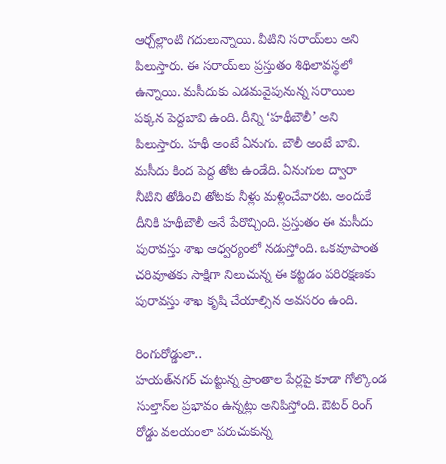ఆర్చ్‌ల్లాంటి గదులున్నాయి. వీటిని సరాయ్‌లు అని పిలుస్తారు. ఈ సరాయ్‌లు ప్రస్తుతం శిథిలావస్థలో ఉన్నాయి. మసీదుకు ఎడమవైపునున్న సరాయిల పక్కన పెద్దబావి ఉంది. దీన్ని ‘హథీబౌలీ’ అని పిలుస్తారు. హథీ అంటే ఏనుగు. బౌలీ అంటే బావి. మసీదు కింద పెద్ద తోట ఉండేది. ఏనుగుల ద్వారా నీటిని తోడించి తోటకు నీళ్లు మళ్లించేవారట. అందుకే దీనికి హథీబౌలీ అనే పేరొచ్చింది. ప్రస్తుతం ఈ మసీదు పురావస్తు శాఖ ఆధ్వర్యంలో నడుస్తోంది. ఒకవూపాంత చరివూతకు సాక్షిగా నిలుచున్న ఈ కట్టడం పరిరక్షణకు పురావస్తు శాఖ కృషి చేయాల్సిన అవసరం ఉంది.

రింగురోడ్డులా..
హయత్‌నగర్ చుట్టున్న ప్రాంతాల పేర్లపై కూడా గోల్కొండ సుల్తాన్‌ల ప్రభావం ఉన్నట్లు అనిపిస్తోంది. ఔటర్ రింగ్ రోడ్డు వలయంలా పరుచుకున్న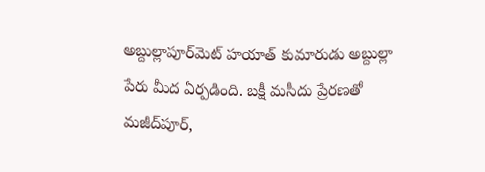అబ్దుల్లాపూర్‌మెట్ హయాత్ కుమారుడు అబ్దుల్లా పేరు మీద ఏర్పడింది. బక్షీ మసీదు ప్రేరణతో మజీద్‌పూర్,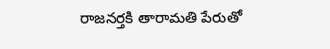రాజనర్తకి తారామతి పేరుతో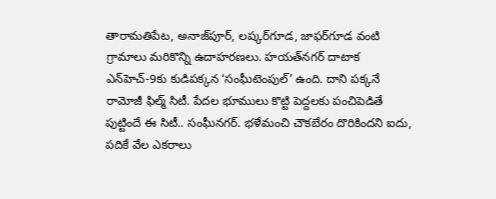తారామతిపేట, అనాజ్‌పూర్, లష్కర్‌గూడ, జాఫర్‌గూడ వంటి గ్రామాలు మరికొన్ని ఉదాహరణలు. హయత్‌నగర్ దాటాక ఎన్‌హెచ్-9కు కుడిపక్కన ‘సంఘీటెంపుల్’ ఉంది. దాని పక్కనే రామోజీ ఫిల్మ్ సిటీ. పేదల భూములు కొట్టి పెద్దలకు పంచిపెడితే పుట్టిందే ఈ సిటీ.. సంఘీనగర్. భళేమంచి చౌకబేరం దొరికిందని ఐదు, పదికే వేల ఎకరాలు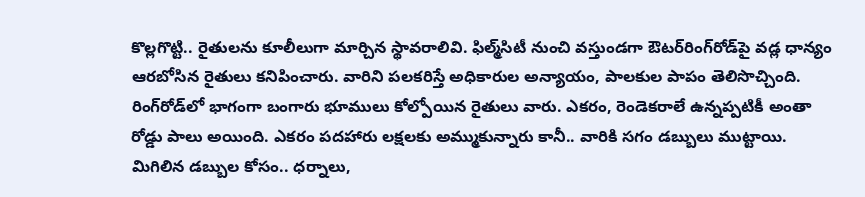కొల్లగొట్టి.. రైతులను కూలీలుగా మార్చిన స్థావరాలివి. ఫిల్మ్‌సిటీ నుంచి వస్తుండగా ఔటర్‌రింగ్‌రోడ్‌పై వడ్ల ధాన్యం ఆరబోసిన రైతులు కనిపించారు. వారిని పలకరిస్తే అధికారుల అన్యాయం, పాలకుల పాపం తెలిసొచ్చింది. రింగ్‌రోడ్‌లో భాగంగా బంగారు భూములు కోల్పోయిన రైతులు వారు. ఎకరం, రెండెకరాలే ఉన్నప్పటికీ అంతా రోడ్డు పాలు అయింది. ఎకరం పదహారు లక్షలకు అమ్ముకున్నారు కానీ.. వారికి సగం డబ్బులు ముట్టాయి. మిగిలిన డబ్బుల కోసం.. ధర్నాలు,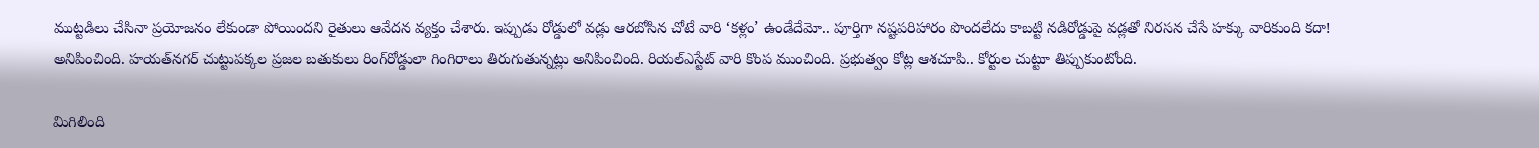ముట్టడిలు చేసినా ప్రయోజనం లేకుండా పోయిందని రైతులు ఆవేదన వ్యక్తం చేశారు. ఇప్పుడు రోడ్డులో వడ్లు ఆరబోసిన చోటే వారి ‘కళ్లం’ ఉండేదేమో.. పూర్తిగా నష్టపరిహారం పొందలేదు కాబట్టి నడిరోడ్డుపై వడ్లతో నిరసన చేసే హక్కు వారికుంది కదా! అనిపించింది. హయత్‌నగర్ చుట్టుపక్కల ప్రజల బతుకులు రింగ్‌రోడ్డులా గింగిరాలు తిరుగుతున్నట్లు అనిపించింది. రియల్‌ఎస్టేట్ వారి కొంప ముంచింది. ప్రభుత్వం కోట్ల ఆశచూపి.. కోర్టుల చుట్టూ తిప్పుకుంటోంది.

మిగిలింది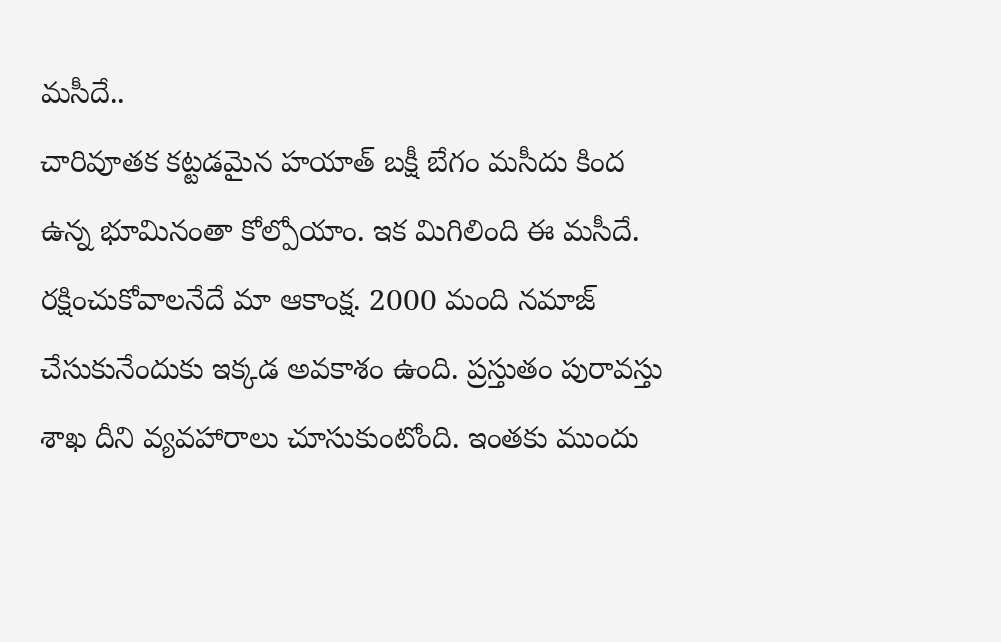మసీదే..
చారివూతక కట్టడమైన హయాత్ బక్షీ బేగం మసీదు కింద ఉన్న భూమినంతా కోల్పోయాం. ఇక మిగిలింది ఈ మసీదే. రక్షించుకోవాలనేదే మా ఆకాంక్ష. 2000 మంది నమాజ్ చేసుకునేందుకు ఇక్కడ అవకాశం ఉంది. ప్రస్తుతం పురావస్తు శాఖ దీని వ్యవహారాలు చూసుకుంటోంది. ఇంతకు ముందు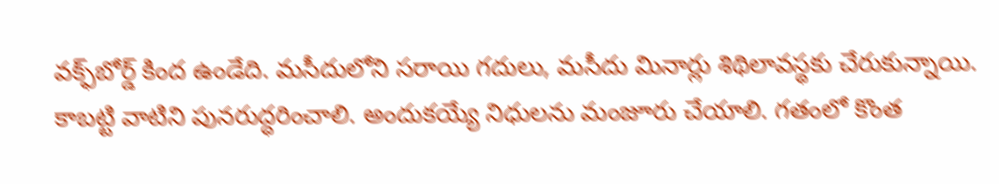వక్ఫ్‌బోర్డ్ కింద ఉండేది. మసీదులోని సరాయి గదులు, మసీదు మినార్లు శిథిలావస్థకు చేరుకున్నాయి. కాబట్టి వాటిని పునరుద్ధరించాలి. అందుకయ్యే నిధులను మంజూరు చేయాలి. గతంలో కొంత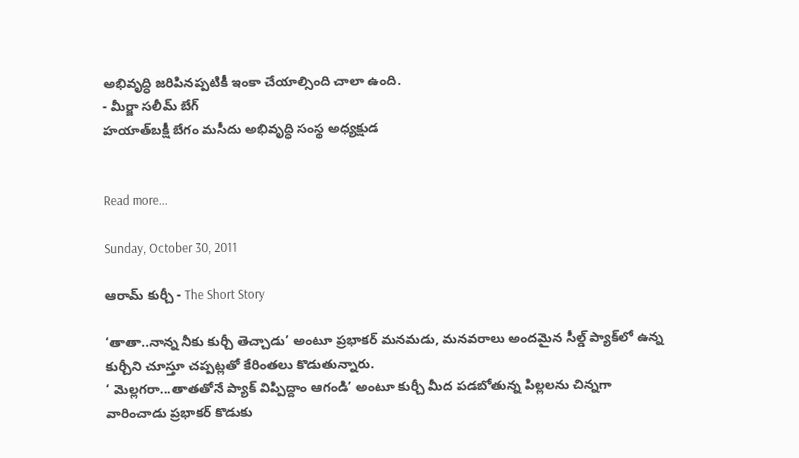అభివృద్ధి జరిపినప్పటికీ ఇంకా చేయాల్సింది చాలా ఉంది.
- మీర్జా సలీమ్ బేగ్
హయాత్‌బక్షీ బేగం మసీదు అభివృద్ధి సంస్థ అధ్యక్షుడ


Read more...

Sunday, October 30, 2011

ఆరామ్ కుర్చీ - The Short Story

‘తాతా..నాన్న నీకు కుర్చీ తెచ్చాడు’ అంటూ ప్రభాకర్ మనమడు, మనవరాలు అందమైన సీల్డ్ ప్యాక్‌లో ఉన్న కుర్చీని చూస్తూ చప్పట్లతో కేరింతలు కొడుతున్నారు.
‘ మెల్లగరా...తాతతోనే ప్యాక్ విప్పిద్దాం ఆగండి’ అంటూ కుర్చీ మీద పడబోతున్న పిల్లలను చిన్నగా వారించాడు ప్రభాకర్ కొడుకు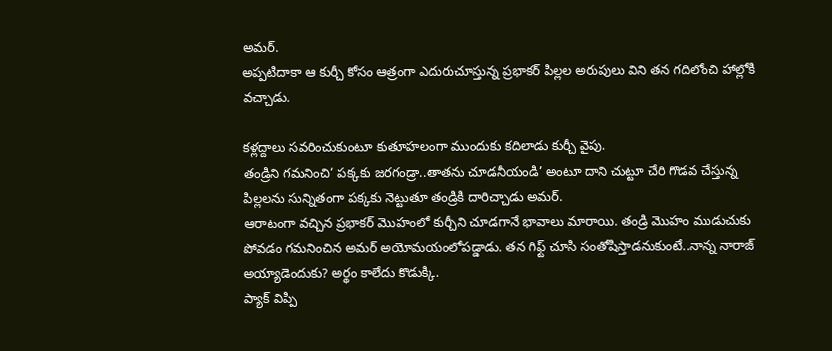అమర్.
అప్పటిదాకా ఆ కుర్చీ కోసం ఆత్రంగా ఎదురుచూస్తున్న ప్రభాకర్ పిల్లల అరుపులు విని తన గదిలోంచి హాల్లోకి వచ్చాడు.

కళ్లద్దాలు సవరించుకుంటూ కుతూహలంగా ముందుకు కదిలాడు కుర్చీ వైపు.
తండ్రిని గమనించి‘ పక్కకు జరగండ్రా..తాతను చూడనీయండి’ అంటూ దాని చుట్టూ చేరి గొడవ చేస్తున్న పిల్లలను సున్నితంగా పక్కకు నెట్టుతూ తండ్రికి దారిచ్చాడు అమర్.
ఆరాటంగా వచ్చిన ప్రభాకర్ మొహంలో కుర్చీని చూడగానే భావాలు మారాయి. తండ్రి మొహం ముడుచుకు పోవడం గమనించిన అమర్ అయోమయంలోపడ్డాడు. తన గిఫ్ట్ చూసి సంతోషిస్తాడనుకుంటే..నాన్న నారాజ్ అయ్యాడెందుకు? అర్థం కాలేదు కొడుక్కి.
ప్యాక్ విప్పి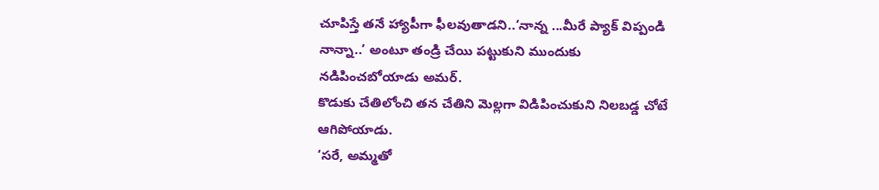చూపిస్తే తనే హ్యాపీగా ఫీలవుతాడని..‘నాన్న ...మీరే ప్యాక్ విప్పండి నాన్నా..’ అంటూ తండ్రి చేయి పట్టుకుని ముందుకు నడిపించబోయాడు అమర్.
కొడుకు చేతిలోంచి తన చేతిని మెల్లగా విడిపించుకుని నిలబడ్డ చోటే ఆగిపోయాడు.
‘సరే, అమ్మతో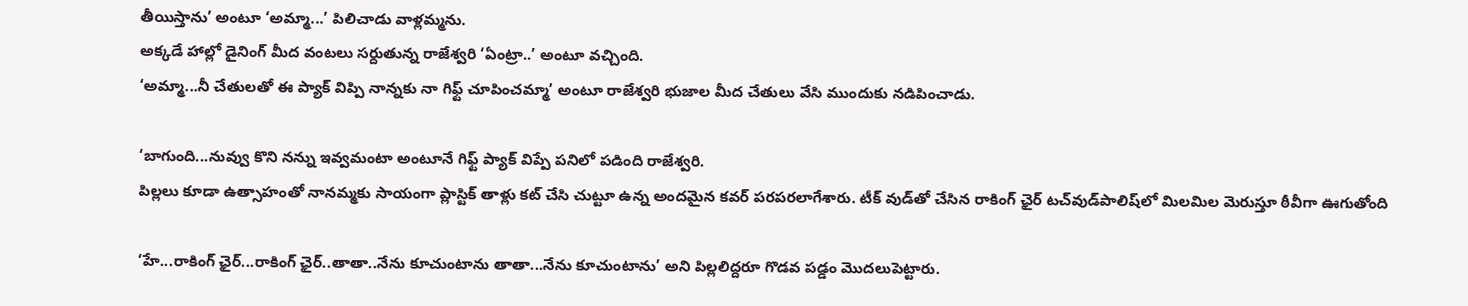తీయిస్తాను’ అంటూ ‘అమ్మా...’ పిలిచాడు వాళ్లమ్మను.
అక్కడే హాల్లో డైనింగ్ మీద వంటలు సర్దుతున్న రాజేశ్వరి ‘ఏంట్రా..’ అంటూ వచ్చింది.
‘అమ్మా...నీ చేతులతో ఈ ప్యాక్ విప్పి నాన్నకు నా గిఫ్ట్ చూపించమ్మా’ అంటూ రాజేశ్వరి భుజాల మీద చేతులు వేసి ముందుకు నడిపించాడు.

‘బాగుంది...నువ్వు కొని నన్ను ఇవ్వమంటా అంటూనే గిఫ్ట్ ప్యాక్ విప్పే పనిలో పడింది రాజేశ్వరి.
పిల్లలు కూడా ఉత్సాహంతో నానమ్మకు సాయంగా ప్లాస్టిక్ తాళ్లు కట్ చేసి చుట్టూ ఉన్న అందమైన కవర్ పరపరలాగేశారు. టీక్ వుడ్‌తో చేసిన రాకింగ్ ఛైర్ టచ్‌వుడ్‌పాలిష్‌లో మిలమిల మెరుస్తూ ఠీవీగా ఊగుతోంది

‘హే...రాకింగ్ ఛైర్...రాకింగ్ ఛైర్..తాతా..నేను కూచుంటాను తాతా...నేను కూచుంటాను’ అని పిల్లలిద్దరూ గొడవ పడ్డం మొదలుపెట్టారు.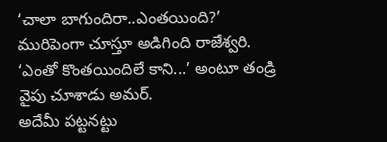‘చాలా బాగుందిరా..ఎంతయింది?’ మురిపెంగా చూస్తూ అడిగింది రాజేశ్వరి.
‘ఎంతో కొంతయిందిలే కాని...’ అంటూ తండ్రి వైపు చూశాడు అమర్.
అదేమీ పట్టనట్టు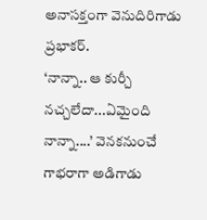అనాసక్తంగా వెనుదిరిగాడు ప్రభాకర్.
‘నాన్నా.. ఆ కుర్చీ నచ్చలేదా...ఏమైంది నాన్నా....’ వెనకనుంచే గాభరాగా అడిగాడు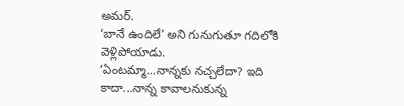అమర్.
‘బానే ఉందిలే’ అని గునుగుతూ గదిలోకి వెళ్లిపోయాడు.
‘ఏంటమ్మా...నాన్నకు నచ్చలేదా? ఇది కాదా...నాన్న కావాలనుకున్న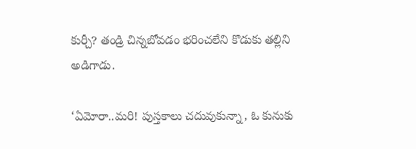కుర్చీ? తండ్రి చిన్నబోవడం భరించలేని కొడుకు తల్లిని అడిగాడు.

‘ఏమోరా..మరి! పుస్తకాలు చదువుకున్నా, ఓ కునుకు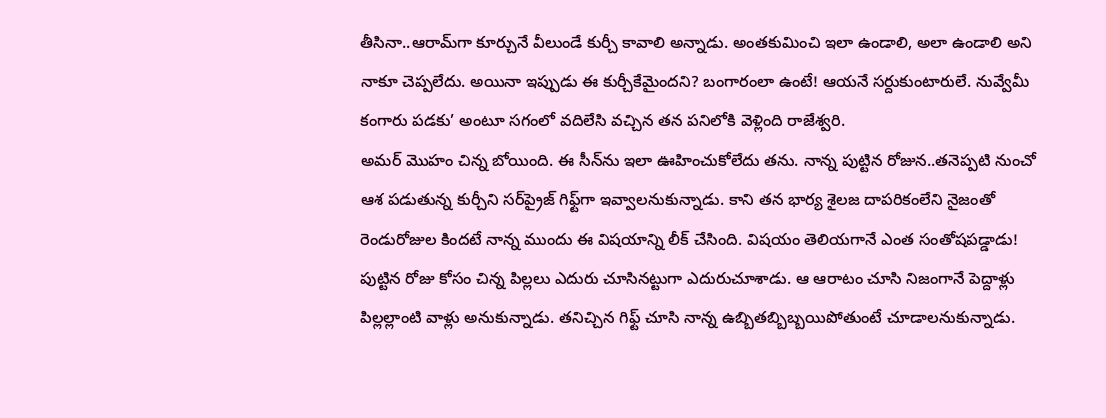తీసినా..ఆరామ్‌గా కూర్చునే వీలుండే కుర్చీ కావాలి అన్నాడు. అంతకుమించి ఇలా ఉండాలి, అలా ఉండాలి అని నాకూ చెప్పలేదు. అయినా ఇప్పుడు ఈ కుర్చీకేమైందని? బంగారంలా ఉంటే! ఆయనే సర్దుకుంటారులే. నువ్వేమీ కంగారు పడకు’ అంటూ సగంలో వదిలేసి వచ్చిన తన పనిలోకి వెళ్లింది రాజేశ్వరి.
అమర్ మొహం చిన్న బోయింది. ఈ సీన్‌ను ఇలా ఊహించుకోలేదు తను. నాన్న పుట్టిన రోజున..తనెప్పటి నుంచో ఆశ పడుతున్న కుర్చీని సర్‌ప్రైజ్ గిఫ్ట్‌గా ఇవ్వాలనుకున్నాడు. కాని తన భార్య శైలజ దాపరికంలేని నైజంతో రెండురోజుల కిందటే నాన్న ముందు ఈ విషయాన్ని లీక్ చేసింది. విషయం తెలియగానే ఎంత సంతోషపడ్డాడు! పుట్టిన రోజు కోసం చిన్న పిల్లలు ఎదురు చూసినట్టుగా ఎదురుచూశాడు. ఆ ఆరాటం చూసి నిజంగానే పెద్దాళ్లు పిల్లల్లాంటి వాళ్లు అనుకున్నాడు. తనిచ్చిన గిఫ్ట్ చూసి నాన్న ఉబ్బితబ్బిబ్బయిపోతుంటే చూడాలనుకున్నాడు.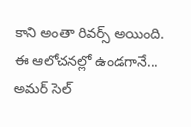కాని అంతా రివర్స్ అయింది. ఈ ఆలోచనల్లో ఉండగానే...
అమర్ సెల్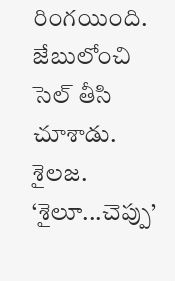రింగయింది. జేబులోంచి సెల్ తీసి చూశాడు. శైలజ.
‘శైలూ...చెప్పు’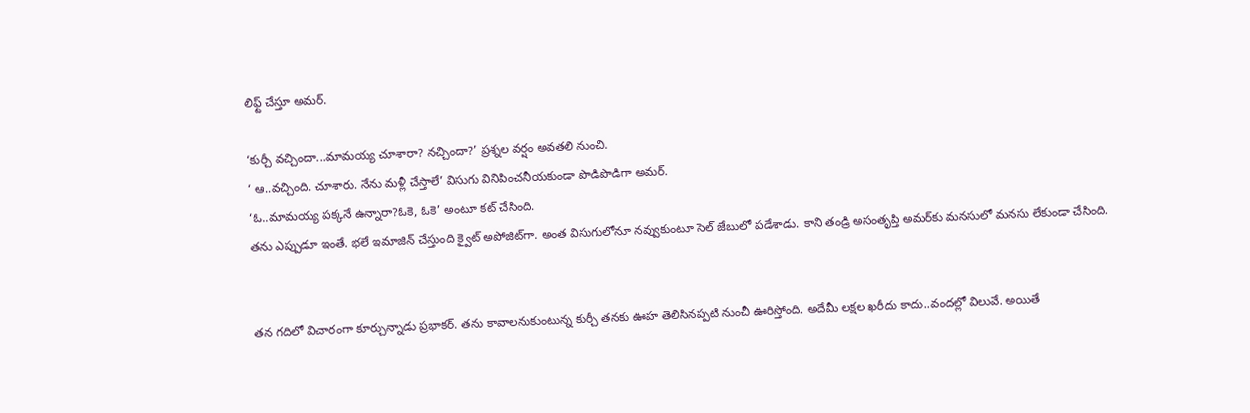లిఫ్ట్ చేస్తూ అమర్.

‘కుర్చీ వచ్చిందా...మామయ్య చూశారా? నచ్చిందా?’ ప్రశ్నల వర్షం అవతలి నుంచి.
‘ ఆ..వచ్చింది. చూశారు. నేను మళ్లీ చేస్తాలే’ విసుగు వినిపించనీయకుండా పొడిపొడిగా అమర్.
‘ఓ..మామయ్య పక్కనే ఉన్నారా?ఓకె, ఓకె’ అంటూ కట్ చేసింది.
తను ఎప్పుడూ ఇంతే. భలే ఇమాజిన్ చేస్తుంది క్వైట్ అపోజిట్‌గా. అంత విసుగులోనూ నవ్వుకుంటూ సెల్ జేబులో పడేశాడు. కాని తండ్రి అసంతృప్తి అమర్‌కు మనసులో మనసు లేకుండా చేసింది.


తన గదిలో విచారంగా కూర్చున్నాడు ప్రభాకర్. తను కావాలనుకుంటున్న కుర్చీ తనకు ఊహ తెలిసినప్పటి నుంచీ ఊరిస్తోంది. అదేమీ లక్షల ఖరీదు కాదు..వందల్లో విలువే. అయితే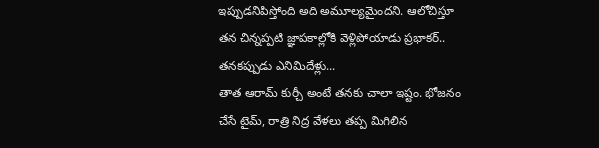ఇప్పుడనిపిస్తోంది అది అమూల్యమైందని. ఆలోచిస్తూ తన చిన్నప్పటి జ్ఞాపకాల్లోకి వెళ్లిపోయాడు ప్రభాకర్..
తనకప్పుడు ఎనిమిదేళ్లు...
తాత ఆరామ్ కుర్చీ అంటే తనకు చాలా ఇష్టం. భోజనం చేసే టైమ్, రాత్రి నిద్ర వేళలు తప్ప మిగిలిన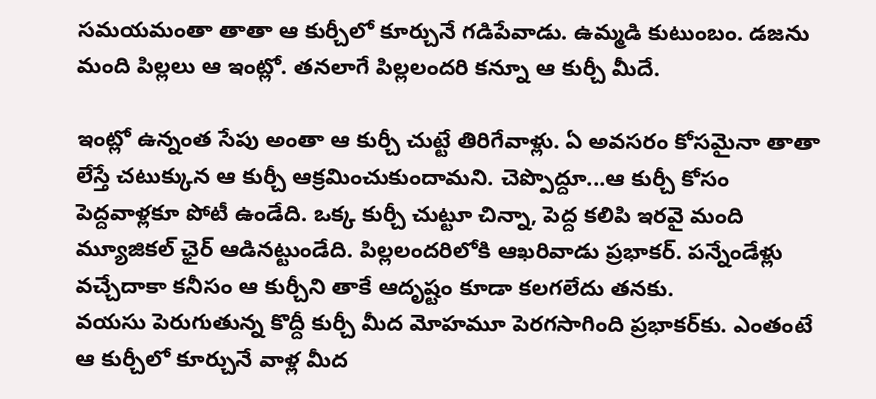సమయమంతా తాతా ఆ కుర్చీలో కూర్చునే గడిపేవాడు. ఉమ్మడి కుటుంబం. డజను మంది పిల్లలు ఆ ఇంట్లో. తనలాగే పిల్లలందరి కన్నూ ఆ కుర్చీ మీదే.

ఇంట్లో ఉన్నంత సేపు అంతా ఆ కుర్చీ చుట్టే తిరిగేవాళ్లు. ఏ అవసరం కోసమైనా తాతా లేస్తే చటుక్కున ఆ కుర్చీ ఆక్రమించుకుందామని. చెప్పొద్దూ...ఆ కుర్చీ కోసం పెద్దవాళ్లకూ పోటీ ఉండేది. ఒక్క కుర్చీ చుట్టూ చిన్నా, పెద్ద కలిపి ఇరవై మంది మ్యూజికల్ ఛైర్ ఆడినట్టుండేది. పిల్లలందరిలోకి ఆఖరివాడు ప్రభాకర్. పన్నేండేళ్లు వచ్చేదాకా కనీసం ఆ కుర్చీని తాకే ఆదృష్టం కూడా కలగలేదు తనకు.
వయసు పెరుగుతున్న కొద్దీ కుర్చీ మీద మోహమూ పెరగసాగింది ప్రభాకర్‌కు. ఎంతంటే ఆ కుర్చీలో కూర్చునే వాళ్ల మీద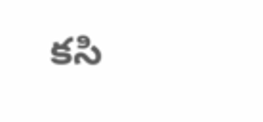కసి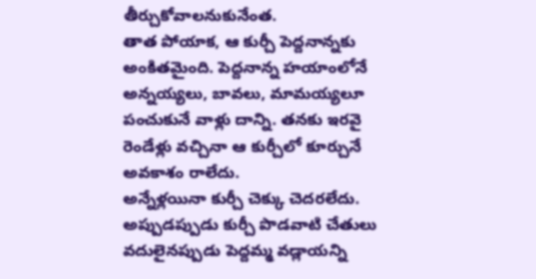తీర్చుకోవాలనుకునేంత.
తాత పోయాక, ఆ కుర్చీ పెద్దనాన్నకు అంకితమైంది. పెద్దనాన్న హయాంలోనే అన్నయ్యలు, బావలు, మామయ్యలూ పంచుకునే వాళ్లు దాన్ని. తనకు ఇరవై రెండేళ్లు వచ్చినా ఆ కుర్చీలో కూర్చునే అవకాశం రాలేదు.
అన్నేళ్లయినా కుర్చీ చెక్కు చెదరలేదు. అప్పుడప్పుడు కుర్చీ పొడవాటి చేతులు వదులైనప్పుడు పెద్దమ్మ వడ్లాయన్ని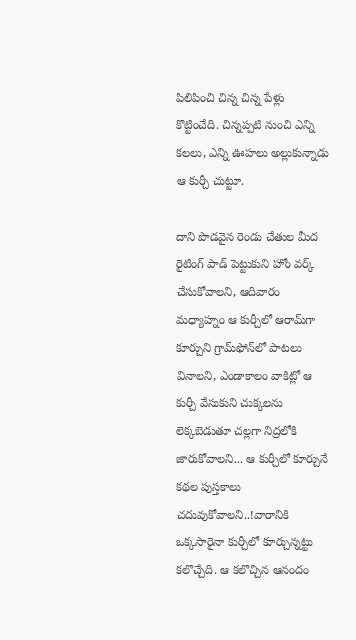పిలిపించి చిన్న చిన్న పేళ్లు కొట్టించేది. చిన్నప్పటి నుంచి ఎన్ని కలలు, ఎన్ని ఊహలు అల్లుకున్నాడు ఆ కుర్చీ చుట్టూ.

దాని పొడవైన రెండు చేతుల మీద రైటింగ్ పాడ్ పెట్టుకుని హోం వర్క్ చేసుకోవాలని, ఆదివారం మధ్యాహ్నం ఆ కుర్చీలో ఆరామ్‌గా కూర్చుని గ్రామ్‌ఫోన్‌లో పాటలు వినాలని, ఎండాకాలం వాకిట్లో ఆ కుర్చీ వేసుకుని చుక్కలను లెక్కబెడుతూ చల్లగా నిద్రలోకి జారుకోవాలని... ఆ కుర్చీలో కూర్చునే కథల పుస్తకాలు చదువుకోవాలని..!వారానికి ఒక్కసారైనా కుర్చీలో కూర్చున్నట్టు కలొచ్చేది. ఆ కలొచ్చిన ఆనందం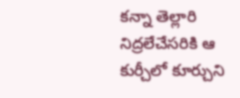కన్నా తెల్లారి నిద్రలేచేసరికి ఆ కుర్చీలో కూర్చుని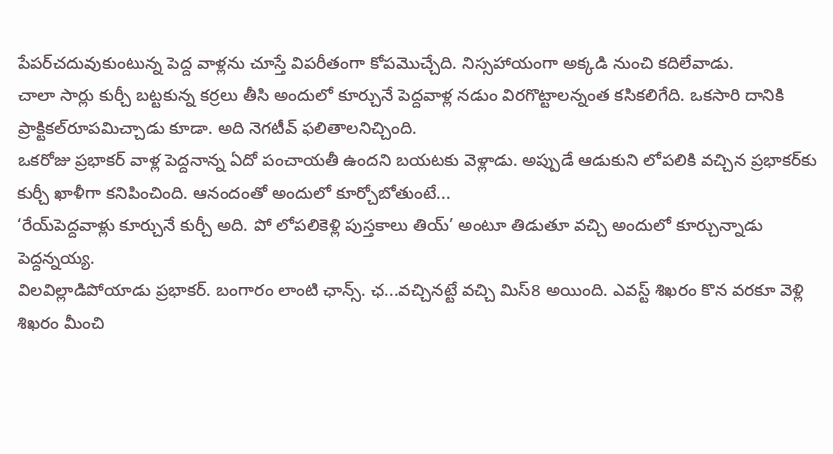పేపర్‌చదువుకుంటున్న పెద్ద వాళ్లను చూస్తే విపరీతంగా కోపమొచ్చేది. నిస్సహాయంగా అక్కడి నుంచి కదిలేవాడు.
చాలా సార్లు కుర్చీ బట్టకున్న కర్రలు తీసి అందులో కూర్చునే పెద్దవాళ్ల నడుం విరగొట్టాలన్నంత కసికలిగేది. ఒకసారి దానికి ప్రాక్టికల్‌రూపమిచ్చాడు కూడా. అది నెగటీవ్ ఫలితాలనిచ్చింది.
ఒకరోజు ప్రభాకర్ వాళ్ల పెద్దనాన్న ఏదో పంచాయతీ ఉందని బయటకు వెళ్లాడు. అప్పుడే ఆడుకుని లోపలికి వచ్చిన ప్రభాకర్‌కు కుర్చీ ఖాళీగా కనిపించింది. ఆనందంతో అందులో కూర్చోబోతుంటే...
‘రేయ్‌పెద్దవాళ్లు కూర్చునే కుర్చీ అది. పో లోపలికెళ్లి పుస్తకాలు తియ్’ అంటూ తిడుతూ వచ్చి అందులో కూర్చున్నాడు పెద్దన్నయ్య.
విలవిల్లాడిపోయాడు ప్రభాకర్. బంగారం లాంటి ఛాన్స్. ఛ...వచ్చినట్టే వచ్చి మిస్8 అయింది. ఎవస్ట్ శిఖరం కొన వరకూ వెళ్లి శిఖరం మీంచి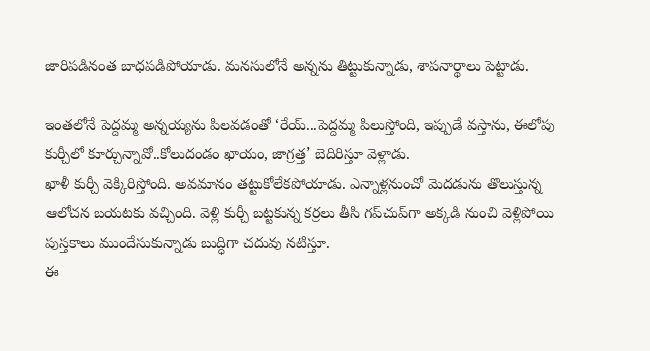జారిపడినంత బాధపడిపోయాడు. మనసులోనే అన్నను తిట్టుకున్నాడు, శాపనార్థాలు పెట్టాడు.

ఇంతలోనే పెద్దమ్మ అన్నయ్యను పిలవడంతో ‘రేయ్...పెద్దమ్మ పిలుస్తోంది, ఇప్పుడే వస్తాను, ఈలోపు కుర్చీలో కూర్చున్నావో..కోలుదండం ఖాయం, జాగ్రత్త’ బెదిరిస్తూ వెళ్లాడు.
ఖాళీ కుర్చీ వెక్కిరిస్తోంది. అవమానం తట్టుకోలేకపోయాడు. ఎన్నాళ్లనుంచో మెదడును తొలుస్తున్న ఆలోచన బయటకు వచ్చింది. వెళ్లి కుర్చీ బట్టకున్న కర్రలు తీసి గప్‌చుప్‌గా అక్కడి నుంచి వెళ్లిపోయి పుస్తకాలు ముందేసుకున్నాడు బుద్ధిగా చదువు నటిస్తూ.
ఈ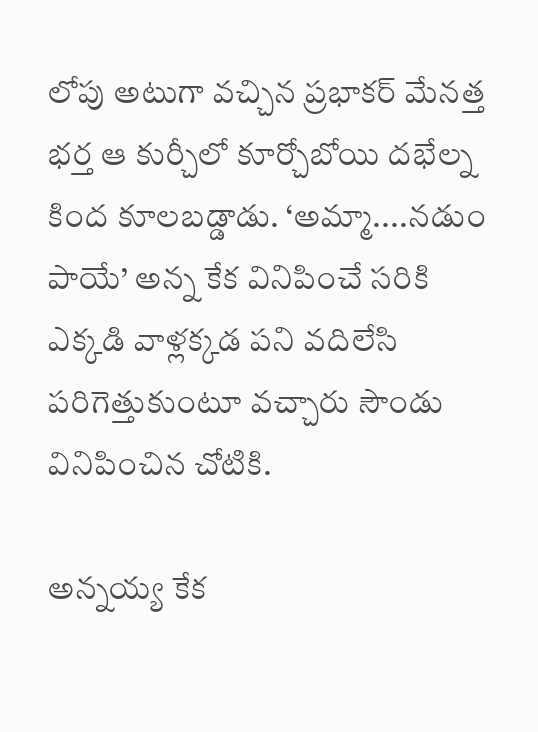లోపు అటుగా వచ్చిన ప్రభాకర్ మేనత్త భర్త ఆ కుర్చీలో కూర్చోబోయి దభేల్న కింద కూలబడ్డాడు. ‘అమ్మా....నడుం పాయే’ అన్న కేక వినిపించే సరికి ఎక్కడి వాళ్లక్కడ పని వదిలేసి పరిగెత్తుకుంటూ వచ్చారు సౌండు వినిపించిన చోటికి.

అన్నయ్య కేక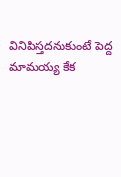వినిపిస్తదనుకుంటే పెద్ద మామయ్య కేక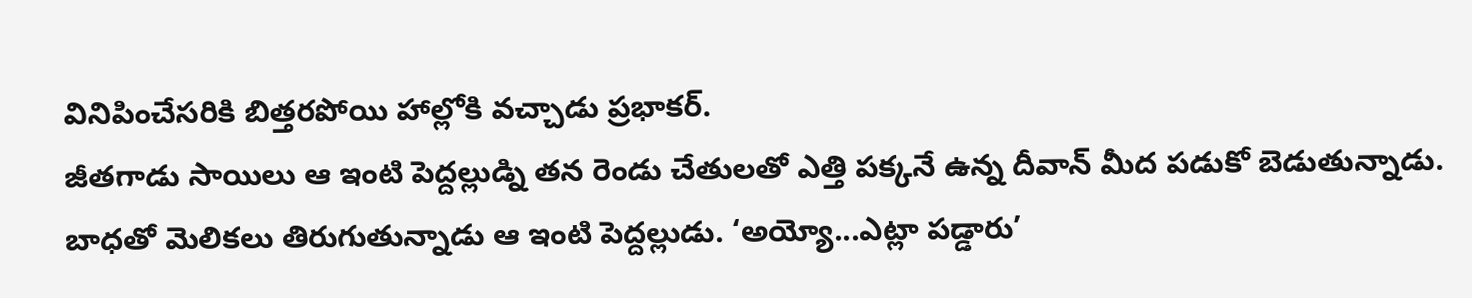వినిపించేసరికి బిత్తరపోయి హాల్లోకి వచ్చాడు ప్రభాకర్.
జీతగాడు సాయిలు ఆ ఇంటి పెద్దల్లుడ్ని తన రెండు చేతులతో ఎత్తి పక్కనే ఉన్న దీవాన్ మీద పడుకో బెడుతున్నాడు. బాధతో మెలికలు తిరుగుతున్నాడు ఆ ఇంటి పెద్దల్లుడు. ‘అయ్యో...ఎట్లా పడ్డారు’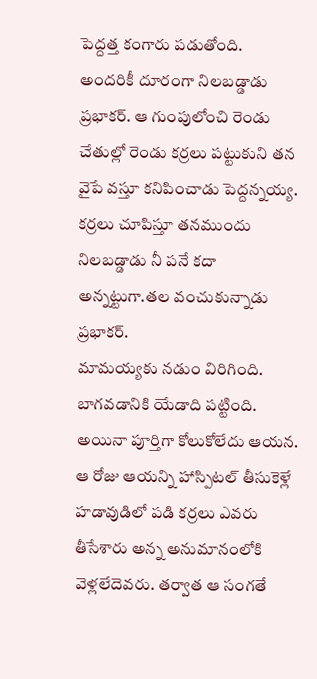పెద్దత్త కంగారు పడుతోంది.
అందరికీ దూరంగా నిలబడ్డాడు ప్రభాకర్. ఆ గుంపులోంచి రెండు చేతుల్లో రెండు కర్రలు పట్టుకుని తన వైపే వస్తూ కనిపించాడు పెద్దన్నయ్య. కర్రలు చూపిస్తూ తనముందు నిలబడ్డాడు నీ పనే కదా అన్నట్టుగా.తల వంచుకున్నాడు ప్రభాకర్.
మామయ్యకు నడుం విరిగింది. బాగవడానికి యేడాది పట్టింది. అయినా పూర్తిగా కోలుకోలేదు ఆయన. ఆ రోజు ఆయన్ని హాస్పిటల్ తీసుకెళ్లే హడావుడిలో పడి కర్రలు ఎవరు తీసేశారు అన్న అనుమానంలోకి వెళ్లలేదెవరు. తర్వాత ఆ సంగతే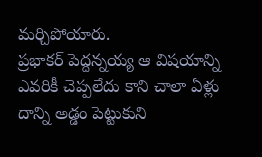మర్చిపోయారు.
ప్రభాకర్ పెద్దన్నయ్య ఆ విషయాన్ని ఎవరికీ చెప్పలేదు కాని చాలా ఏళ్లు దాన్ని అడ్డం పెట్టుకుని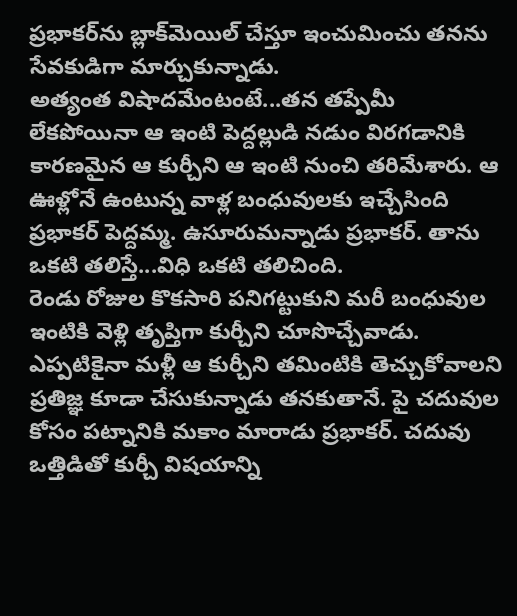ప్రభాకర్‌ను బ్లాక్‌మెయిల్ చేస్తూ ఇంచుమించు తనను సేవకుడిగా మార్చుకున్నాడు.
అత్యంత విషాదమేంటంటే...తన తప్పేమీ లేకపోయినా ఆ ఇంటి పెద్దల్లుడి నడుం విరగడానికి కారణమైన ఆ కుర్చీని ఆ ఇంటి నుంచి తరిమేశారు. ఆ ఊళ్లోనే ఉంటున్న వాళ్ల బంధువులకు ఇచ్చేసింది ప్రభాకర్ పెద్దమ్మ. ఉసూరుమన్నాడు ప్రభాకర్. తాను ఒకటి తలిస్తే...విధి ఒకటి తలిచింది.
రెండు రోజుల కొకసారి పనిగట్టుకుని మరీ బంధువుల ఇంటికి వెళ్లి తృప్తిగా కుర్చీని చూసొచ్చేవాడు. ఎప్పటికైనా మళ్లీ ఆ కుర్చీని తమింటికి తెచ్చుకోవాలని ప్రతిజ్ఞ కూడా చేసుకున్నాడు తనకుతానే. పై చదువుల కోసం పట్నానికి మకాం మారాడు ప్రభాకర్. చదువు ఒత్తిడితో కుర్చీ విషయాన్ని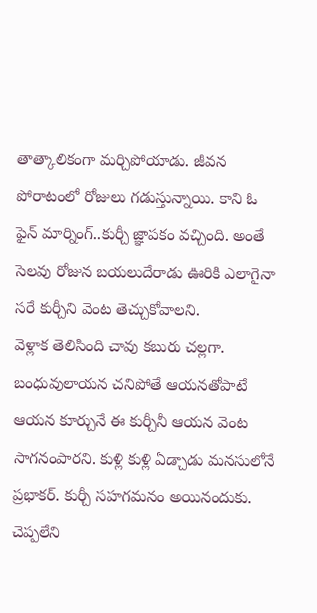తాత్కాలికంగా మర్చిపోయాడు. జీవన పోరాటంలో రోజులు గడుస్తున్నాయి. కాని ఓ ఫైన్ మార్నింగ్..కుర్చీ జ్ఞాపకం వచ్చింది. అంతే సెలవు రోజున బయలుదేరాడు ఊరికి ఎలాగైనా సరే కుర్చీని వెంట తెచ్చుకోవాలని.
వెళ్లాక తెలిసింది చావు కబురు చల్లగా. బంధువులాయన చనిపోతే ఆయనతోపాటే ఆయన కూర్చునే ఈ కుర్చీనీ ఆయన వెంట సాగనంపారని. కుళ్లి కుళ్లి ఏడ్చాడు మనసులోనే ప్రభాకర్. కుర్చీ సహగమనం అయినందుకు. చెప్పలేని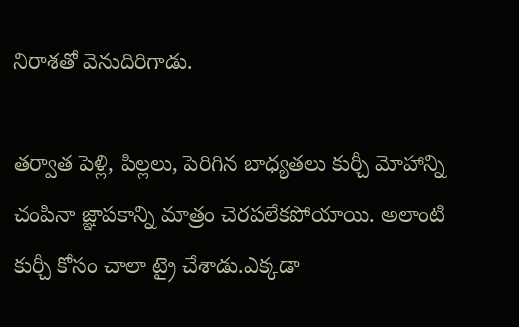నిరాశతో వెనుదిరిగాడు.

తర్వాత పెళ్లి, పిల్లలు, పెరిగిన బాధ్యతలు కుర్చీ మోహాన్ని చంపినా జ్ఞాపకాన్ని మాత్రం చెరపలేకపోయాయి. అలాంటి కుర్చీ కోసం చాలా ట్రై చేశాడు.ఎక్కడా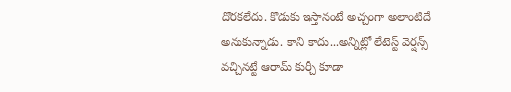దొరకలేదు. కొడుకు ఇస్తానంటే అచ్చంగా అలాంటిదే అనుకున్నాడు. కాని కాదు...అన్నిట్లో లేటెస్ట్ వెర్షన్స్ వచ్చినట్టే ఆరామ్ కుర్చీ కూడా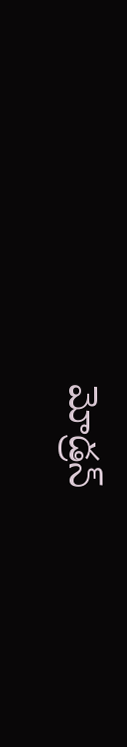మోడ్రన్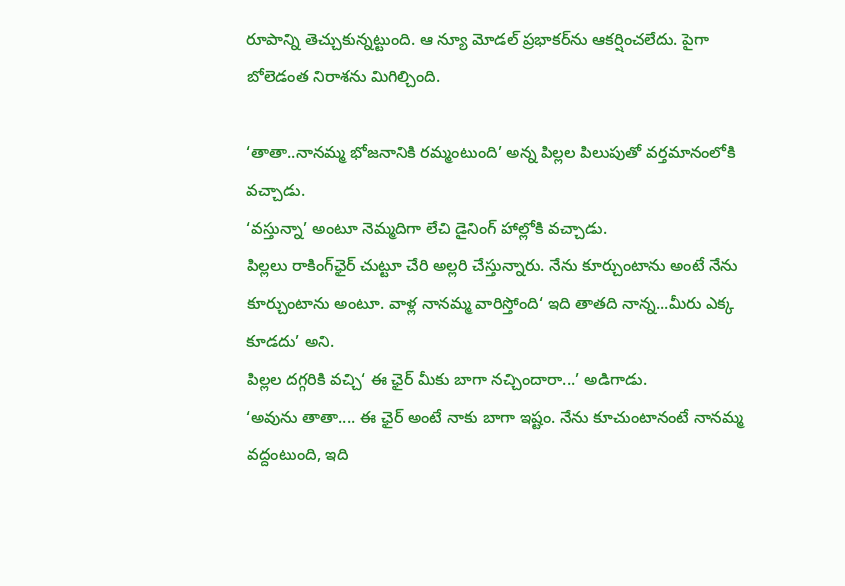రూపాన్ని తెచ్చుకున్నట్టుంది. ఆ న్యూ మోడల్ ప్రభాకర్‌ను ఆకర్షించలేదు. పైగా బోలెడంత నిరాశను మిగిల్చింది.

‘తాతా..నానమ్మ భోజనానికి రమ్మంటుంది’ అన్న పిల్లల పిలుపుతో వర్తమానంలోకి వచ్చాడు.
‘వస్తున్నా’ అంటూ నెమ్మదిగా లేచి డైనింగ్ హాల్లోకి వచ్చాడు.
పిల్లలు రాకింగ్‌ఛైర్ చుట్టూ చేరి అల్లరి చేస్తున్నారు. నేను కూర్చుంటాను అంటే నేను కూర్చుంటాను అంటూ. వాళ్ల నానమ్మ వారిస్తోంది‘ ఇది తాతది నాన్న...మీరు ఎక్క కూడదు’ అని.
పిల్లల దగ్గరికి వచ్చి‘ ఈ ఛైర్ మీకు బాగా నచ్చిందారా...’ అడిగాడు.
‘అవును తాతా.... ఈ ఛైర్ అంటే నాకు బాగా ఇష్టం. నేను కూచుంటానంటే నానమ్మ వద్దంటుంది, ఇది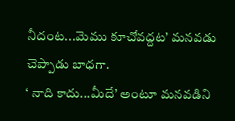నీదంట...మెము కూచోవద్దట’ మనవడు చెప్పాడు బాధగా.
‘ నాది కాదు...మీదే’ అంటూ మనవడిని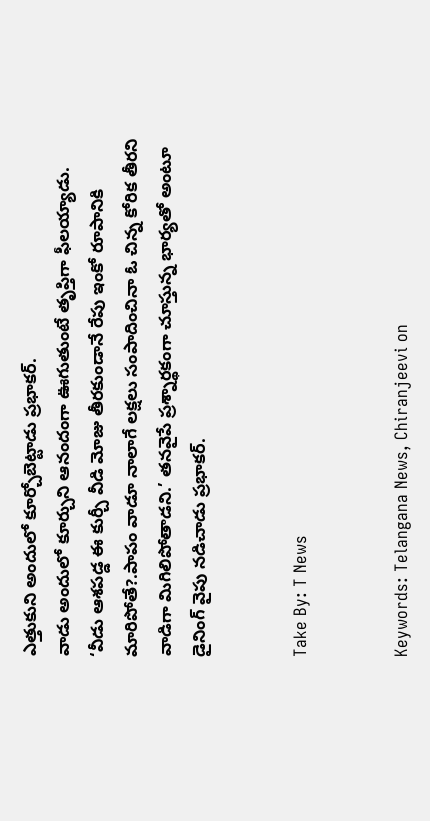ఎత్తుకుని అందులో కూర్చోబెట్టాడు ప్రభాకర్.
వాడు అందులో కూర్చుని ఆనందంగా ఊగుతుంటే తృప్తిగా ఫీలయ్యాడు.
‘వీడు ఆశపడ్డ ఈ కుర్చీ వీడి మోజు తీరకుండానే రేపు ఇంకో రూపానికి మారిపోతే?.పాపం వాడూ నాలాగే లక్షలు సంపాదించినా ఓ చిన్న కోరిక తీరని వాడిగా మిగిలిపోతాడని.’ తనవైపే ప్రశ్నార్థకంగా చూస్తున్న భార్యతో అంటూ డైనింగ్ వైపు నడిచాడు ప్రభాకర్.


Take By: T News


Keywords: Telangana News, Chiranjeevi on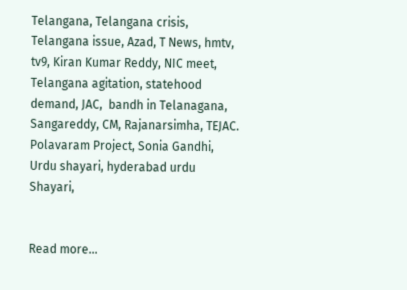Telangana, Telangana crisis, Telangana issue, Azad, T News, hmtv, tv9, Kiran Kumar Reddy, NIC meet, Telangana agitation, statehood demand, JAC,  bandh in Telanagana, Sangareddy, CM, Rajanarsimha, TEJAC. Polavaram Project, Sonia Gandhi, Urdu shayari, hyderabad urdu Shayari,


Read more...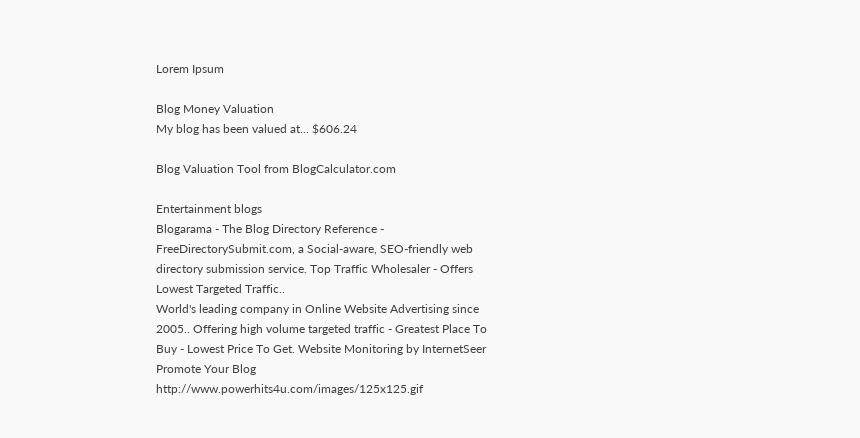Lorem Ipsum

Blog Money Valuation
My blog has been valued at... $606.24

Blog Valuation Tool from BlogCalculator.com

Entertainment blogs
Blogarama - The Blog Directory Reference - FreeDirectorySubmit.com, a Social-aware, SEO-friendly web directory submission service. Top Traffic Wholesaler - Offers Lowest Targeted Traffic..
World's leading company in Online Website Advertising since 2005.. Offering high volume targeted traffic - Greatest Place To Buy - Lowest Price To Get. Website Monitoring by InternetSeer Promote Your Blog http://www.powerhits4u.com/images/125x125.gif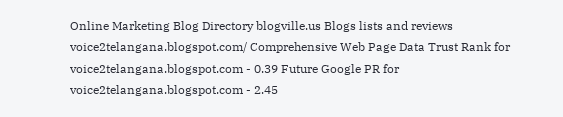Online Marketing Blog Directory blogville.us Blogs lists and reviews voice2telangana.blogspot.com/ Comprehensive Web Page Data Trust Rank for voice2telangana.blogspot.com - 0.39 Future Google PR for voice2telangana.blogspot.com - 2.45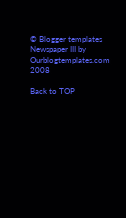© Blogger templates Newspaper III by Ourblogtemplates.com 2008

Back to TOP